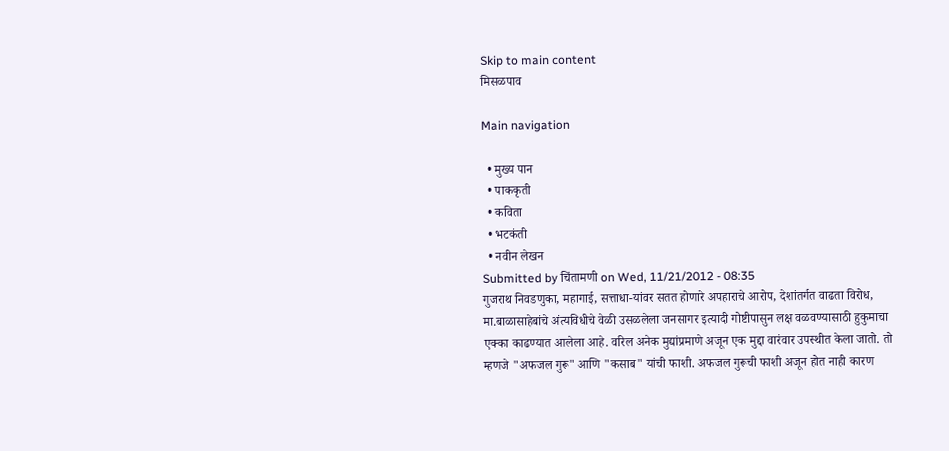Skip to main content
मिसळपाव

Main navigation

  • मुख्य पान
  • पाककृती
  • कविता
  • भटकंती
  • नवीन लेखन
Submitted by चिंतामणी on Wed, 11/21/2012 - 08:35
गुजराथ निवडणुका, महागाई, सत्ताधा-यांवर सतत होणारे अपहाराचे आरोप, देशांतर्गत वाढता विरोध, मा.बाळासाहेबांचे अंत्यविधीचे वेळी उसळलेला जनसागर इत्यादी गोष्टीपासुन लक्ष वळवण्यासाठी हुकुमाचा एक्का काढण्यात आलेला आहे. वरिल अनेक मुद्यांप्रमाणे अजून एक मुद्दा वारंवार उपस्थीत केला जातो. तो म्हणजे "अफजल गुरू" आणि "कसाब" यांची फाशी. अफजल गुरूची फाशी अजून होत नाही कारण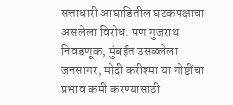सत्ताधारी आघाडितील घटकपक्षाचा असलेला विरोध. पण गुजराथ निवडणूक, मुंबईत उसळ्लेला जनसागर, मोदी करीश्मा या गोष्टींचा प्रभाव कमी करण्यासाठी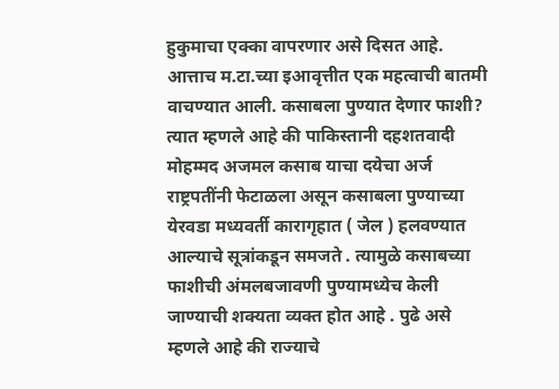हुकुमाचा एक्का वापरणार असे दिसत आहे. आत्ताच म.टा.च्या इआवृत्तीत एक महत्वाची बातमी वाचण्यात आली. कसाबला पुण्यात देणार फाशी? त्यात म्हणले आहे की पाकिस्तानी दहशतवादी मोहम्मद अजमल कसाब याचा दयेचा अर्ज राष्ट्रपतींनी फेटाळला असून कसाबला पुण्याच्या येरवडा मध्यवर्ती कारागृहात ( जेल ) हलवण्यात आल्याचे सूत्रांकडून समजते . त्यामुळे कसाबच्या फाशीची अंमलबजावणी पुण्यामध्येच केली जाण्याची शक्यता व्यक्त होत आहे . पुढे असे म्हणले आहे की राज्याचे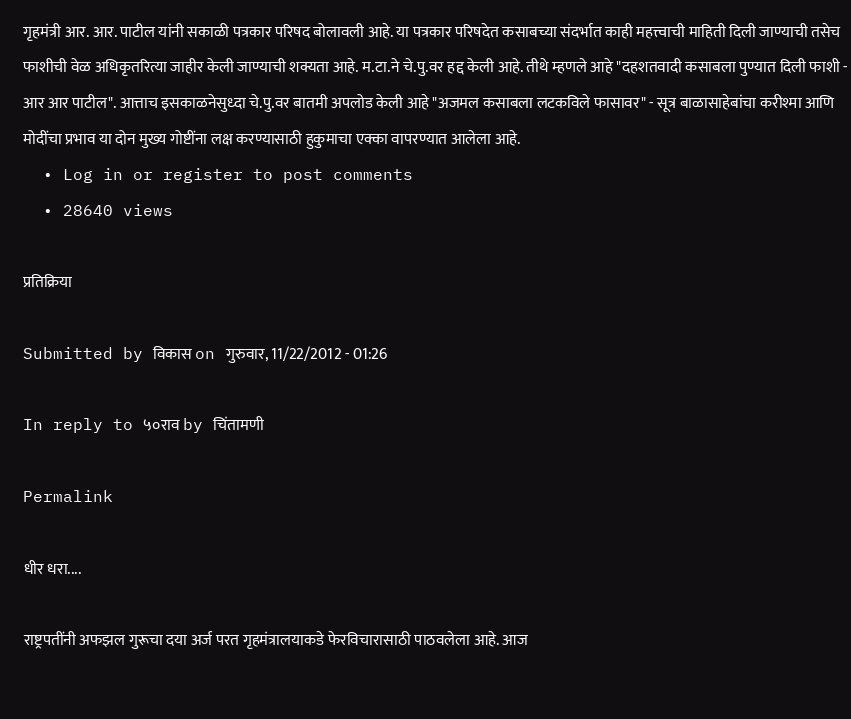गृहमंत्री आर. आर. पाटील यांनी सकाळी पत्रकार परिषद बोलावली आहे. या पत्रकार परिषदेत कसाबच्या संदर्भात काही महत्त्वाची माहिती दिली जाण्याची तसेच फाशीची वेळ अधिकृतरित्या जाहीर केली जाण्याची शक्यता आहे. म.टा.ने चे.पु.वर हद्द केली आहे. तीथे म्हणले आहे "दहशतवादी कसाबला पुण्यात दिली फाशी - आर आर पाटील". आत्ताच इसकाळनेसुध्दा चे.पु.वर बातमी अपलोड केली आहे "अजमल कसाबला लटकविले फासावर" - सूत्र बाळासाहेबांचा करीश्मा आणि मोदींचा प्रभाव या दोन मुख्य गोष्टींना लक्ष करण्यासाठी हुकुमाचा एक्का वापरण्यात आलेला आहे.
  • Log in or register to post comments
  • 28640 views

प्रतिक्रिया

Submitted by विकास on गुरुवार, 11/22/2012 - 01:26

In reply to ५०राव by चिंतामणी

Permalink

धीर धरा....

राष्ट्रपतींनी अफझल गुरूचा दया अर्ज परत गृहमंत्रालयाकडे फेरविचारासाठी पाठवलेला आहे. आज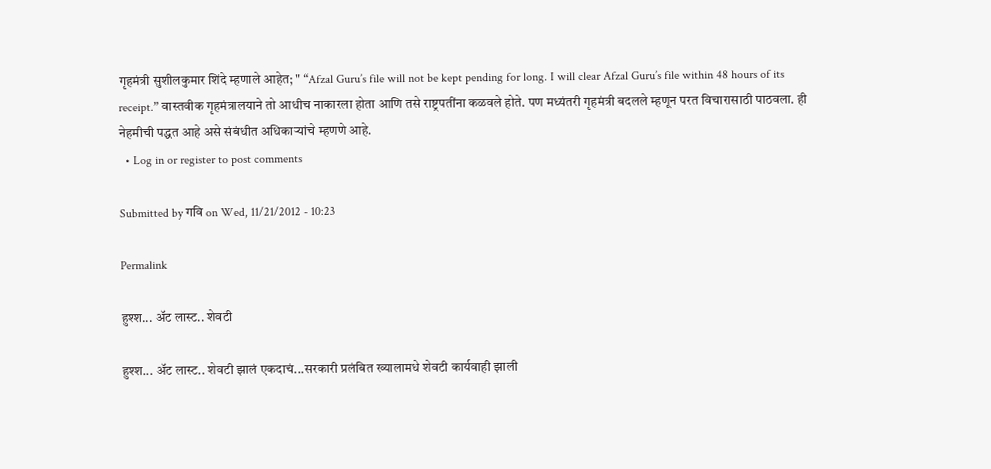गृहमंत्री सुशीलकुमार शिंदे म्हणाले आहेत; " “Afzal Guru’s file will not be kept pending for long. I will clear Afzal Guru’s file within 48 hours of its receipt.” वास्तवीक गृहमंत्रालयाने तो आधीच नाकारला होता आणि तसे राष्ट्रपतींना कळवले होते. पण मध्यंतरी गृहमंत्री बदलले म्हणून परत विचारासाठी पाठवला. ही नेहमीची पद्धत आहे असे संबंधीत अधिकार्‍यांचे म्हणणे आहे.
  • Log in or register to post comments

Submitted by गवि on Wed, 11/21/2012 - 10:23

Permalink

हुश्श... अ‍ॅट लास्ट.. शेवटी

हुश्श... अ‍ॅट लास्ट.. शेवटी झालं एकदाचं...सरकारी प्रलंबित ख्यालामधे शेवटी कार्यवाही झाली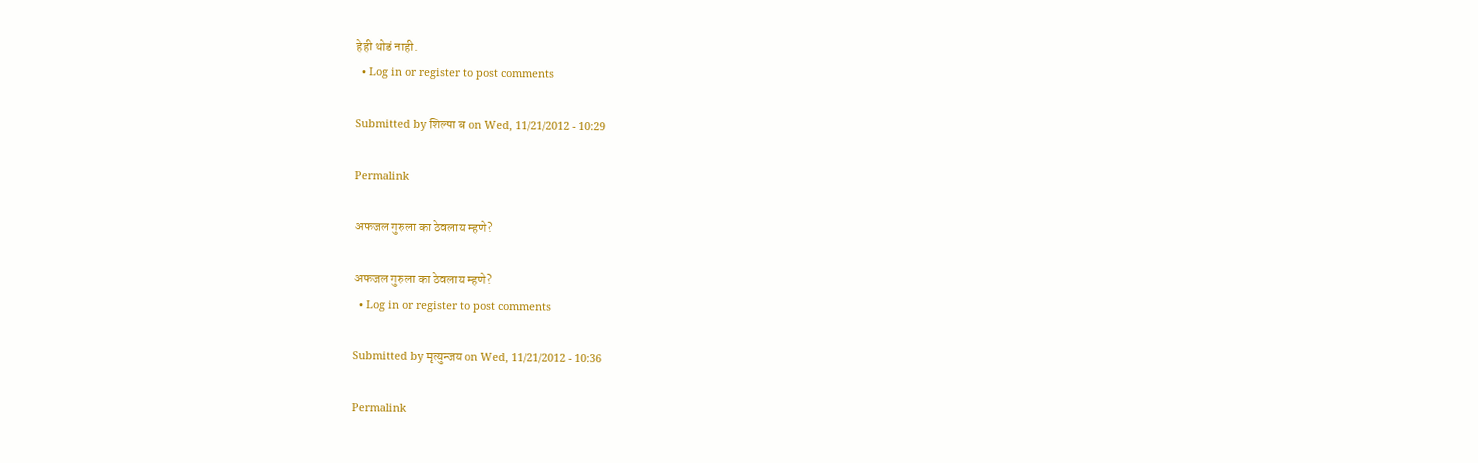हेही थोडं नाही.
  • Log in or register to post comments

Submitted by शिल्पा ब on Wed, 11/21/2012 - 10:29

Permalink

अफजल गुरुला का ठेवलाय म्हणे?

अफजल गुरुला का ठेवलाय म्हणे?
  • Log in or register to post comments

Submitted by मृत्युन्जय on Wed, 11/21/2012 - 10:36

Permalink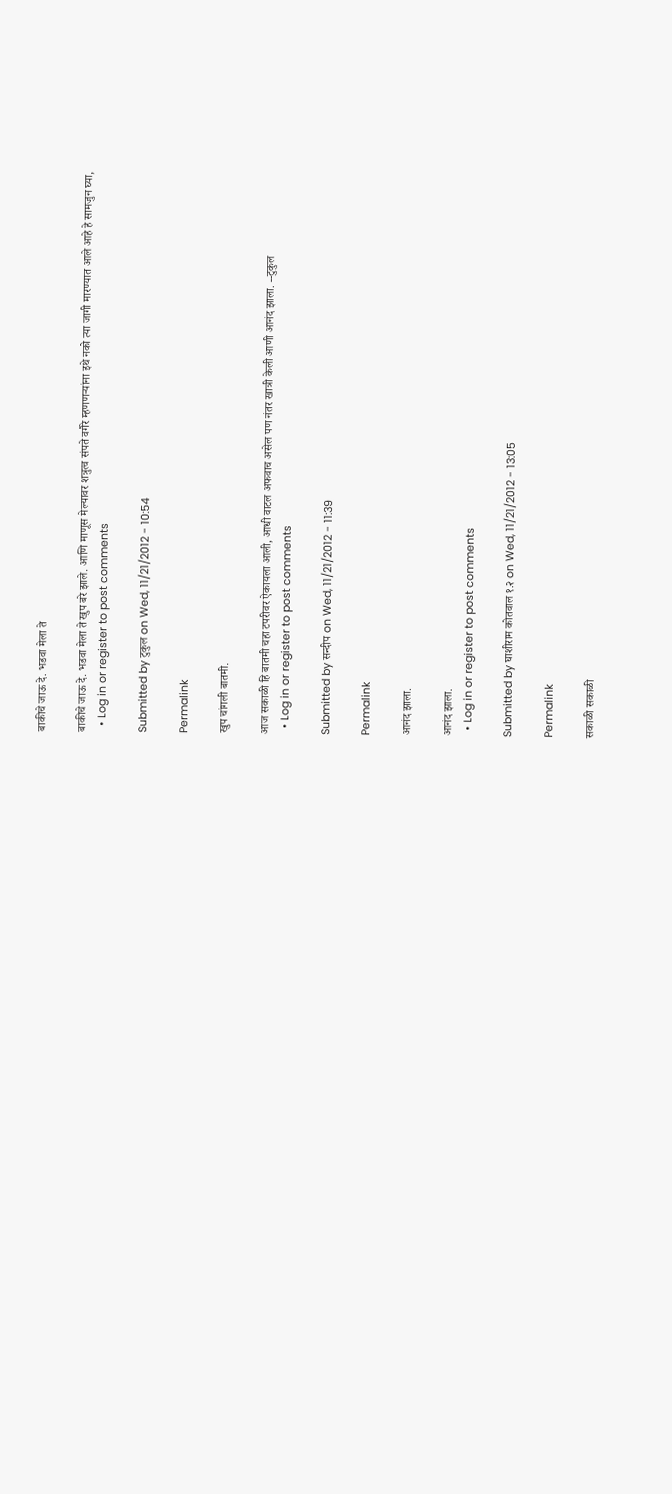बाकीचे जाऊ दे. भडवा मेला ते

बाकीचे जाऊ दे. भडवा मेला ते खुप बरे झाले. आणि माणूस मेल्यावर शत्रुत्व संपते वगैरे म्हणणर्‍यांना इथे नको त्या जागी मारण्यात आले आहे हे सामजुन घ्या,
  • Log in or register to post comments

Submitted by टुकुल on Wed, 11/21/2012 - 10:54

Permalink

खुप चांगली बातमी.

आज सकाळी हि बातमी चहा टपरीवर ऐकायला आली, आधी वाटल अफवाच असेल पण नंतर खात्री केली आणी आनंद झाला. --टुकुल
  • Log in or register to post comments

Submitted by सन्दीप on Wed, 11/21/2012 - 11:39

Permalink

आनंद झाला.

आनंद झाला.
  • Log in or register to post comments

Submitted by घाशीराम कोतवाल १.२ on Wed, 11/21/2012 - 13:05

Permalink

सकाळी सकाळी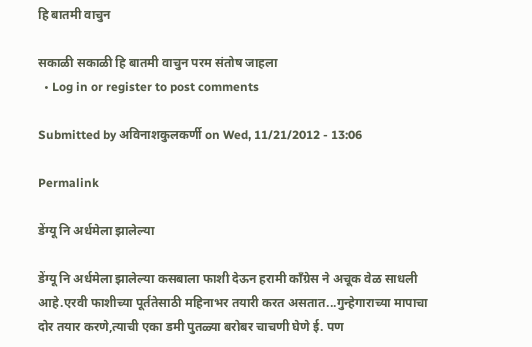हि बातमी वाचुन

सकाळी सकाळी हि बातमी वाचुन परम संतोष जाहला
  • Log in or register to post comments

Submitted by अविनाशकुलकर्णी on Wed, 11/21/2012 - 13:06

Permalink

डेंग्यू नि अर्धमेला झालेल्या

डेंग्यू नि अर्धमेला झालेल्या कसबाला फाशी देऊन हरामी कॉंग्रेस ने अचूक वेळ साधली आहे.एरवी फाशीच्या पूर्ततेसाठी महिनाभर तयारी करत असतात...गुन्हेगाराच्या मापाचा दोर तयार करणे,त्याची एका डमी पुतळ्या बरोबर चाचणी घेणे ई. पण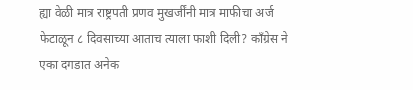ह्या वेळी मात्र राष्ट्रपती प्रणव मुखर्जींनी मात्र माफीचा अर्ज फेटाळून ८ दिवसाच्या आताच त्याला फाशी दिली? कॉंग्रेस ने एका दगडात अनेक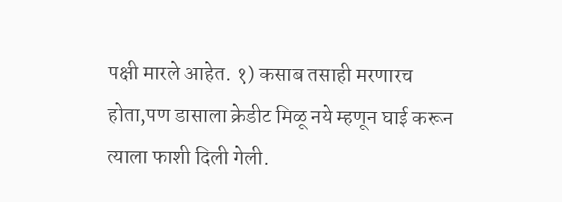पक्षी मारले आहेत. १) कसाब तसाही मरणारच होता,पण डासाला क्रेडीट मिळू नये म्हणून घाई करून त्याला फाशी दिली गेली.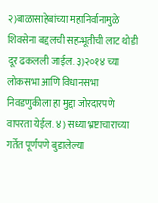२)बाळासाहेबांच्या महानिर्वानामुळे शिवसेना बद्दलची सहन्भूतीची लाट थोडी दूर ढकलली जाईल. ३)२०१४ च्या लोकसभा आणि विधानसभा निवडणुकीला हा मुद्दा जोरदारपणे वापरता येईल. ४) सध्या भ्रष्टाचाराच्या गर्तेत पूर्णपणे बुडालेल्या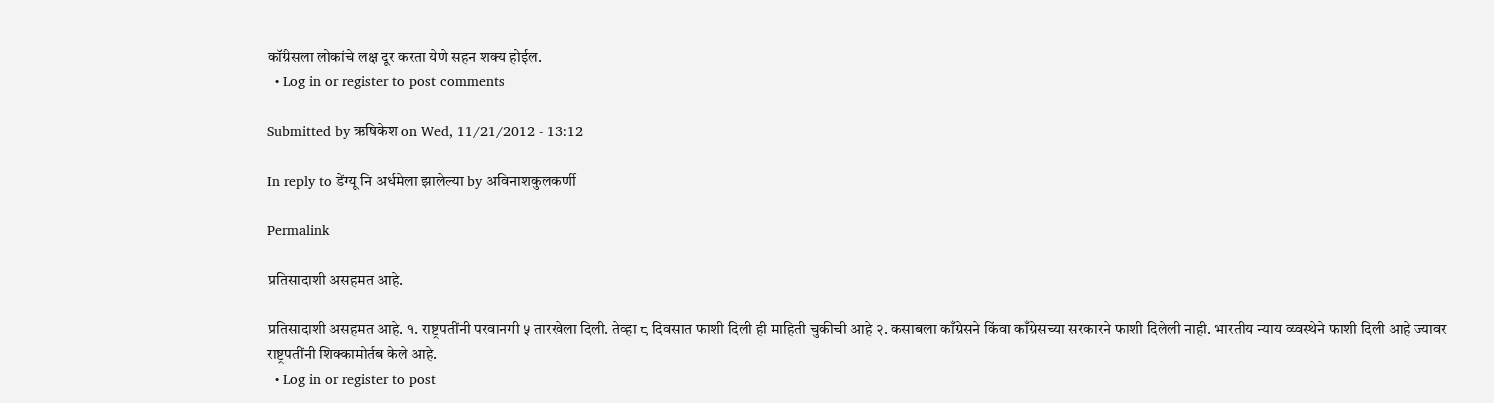कॉंग्रेसला लोकांचे लक्ष दूर करता येणे सहन शक्य होईल.
  • Log in or register to post comments

Submitted by ऋषिकेश on Wed, 11/21/2012 - 13:12

In reply to डेंग्यू नि अर्धमेला झालेल्या by अविनाशकुलकर्णी

Permalink

प्रतिसादाशी असहमत आहे.

प्रतिसादाशी असहमत आहे. १. राष्ट्रपतींनी परवानगी ५ तारखेला दिली. तेव्हा ८ दिवसात फाशी दिली ही माहिती चुकीची आहे २. कसाबला काँग्रेसने किंवा काँग्रेसच्या सरकारने फाशी दिलेली नाही. भारतीय न्याय व्य्वस्थेने फाशी दिली आहे ज्यावर राष्ट्रपतींनी शिक्कामोर्तब केले आहे.
  • Log in or register to post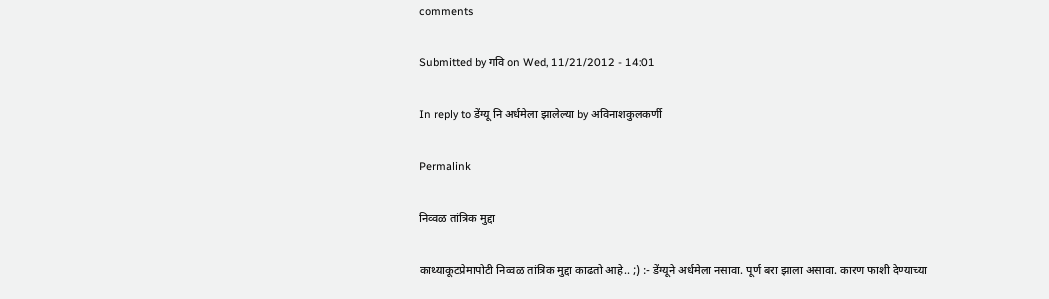comments

Submitted by गवि on Wed, 11/21/2012 - 14:01

In reply to डेंग्यू नि अर्धमेला झालेल्या by अविनाशकुलकर्णी

Permalink

निव्वळ तांत्रिक मुद्दा

काथ्याकूटप्रेमापोटी निव्वळ तांत्रिक मुद्दा काढतो आहे.. ;) :- डेंग्यूने अर्धमेला नसावा. पूर्ण बरा झाला असावा. कारण फाशी देण्याच्या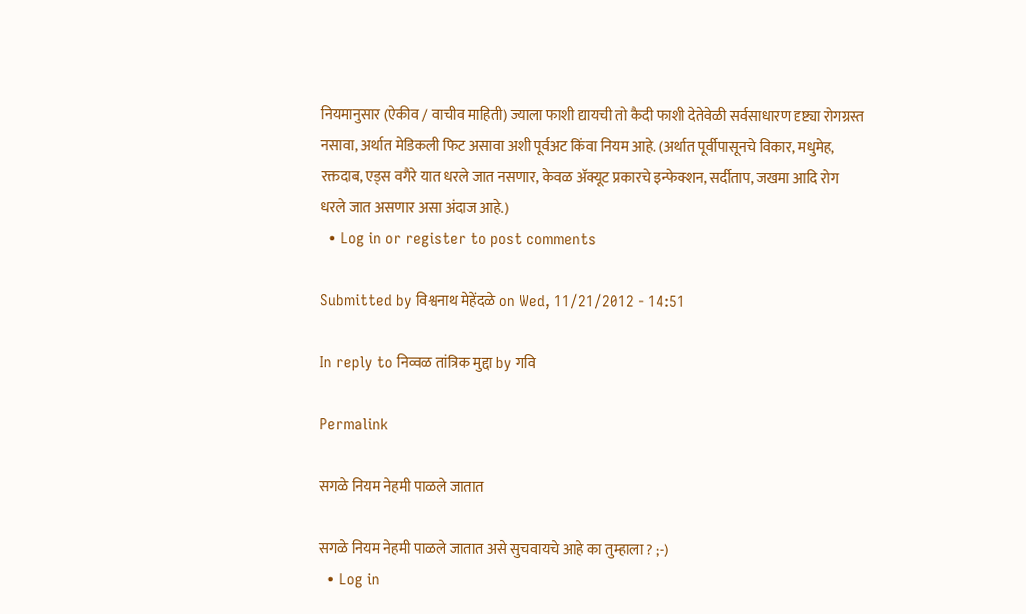नियमानुसार (ऐकीव / वाचीव माहिती) ज्याला फाशी द्यायची तो कैदी फाशी देतेवेळी सर्वसाधारण दृष्ट्या रोगग्रस्त नसावा, अर्थात मेडिकली फिट असावा अशी पूर्वअट किंवा नियम आहे. (अर्थात पूर्वीपासूनचे विकार, मधुमेह, रक्तदाब, एड्स वगैरे यात धरले जात नसणार, केवळ अ‍ॅक्यूट प्रकारचे इन्फेक्शन, सर्दीताप, जखमा आदि रोग धरले जात असणार असा अंदाज आहे.)
  • Log in or register to post comments

Submitted by विश्वनाथ मेहेंदळे on Wed, 11/21/2012 - 14:51

In reply to निव्वळ तांत्रिक मुद्दा by गवि

Permalink

सगळे नियम नेहमी पाळले जातात

सगळे नियम नेहमी पाळले जातात असे सुचवायचे आहे का तुम्हाला ? ;-)
  • Log in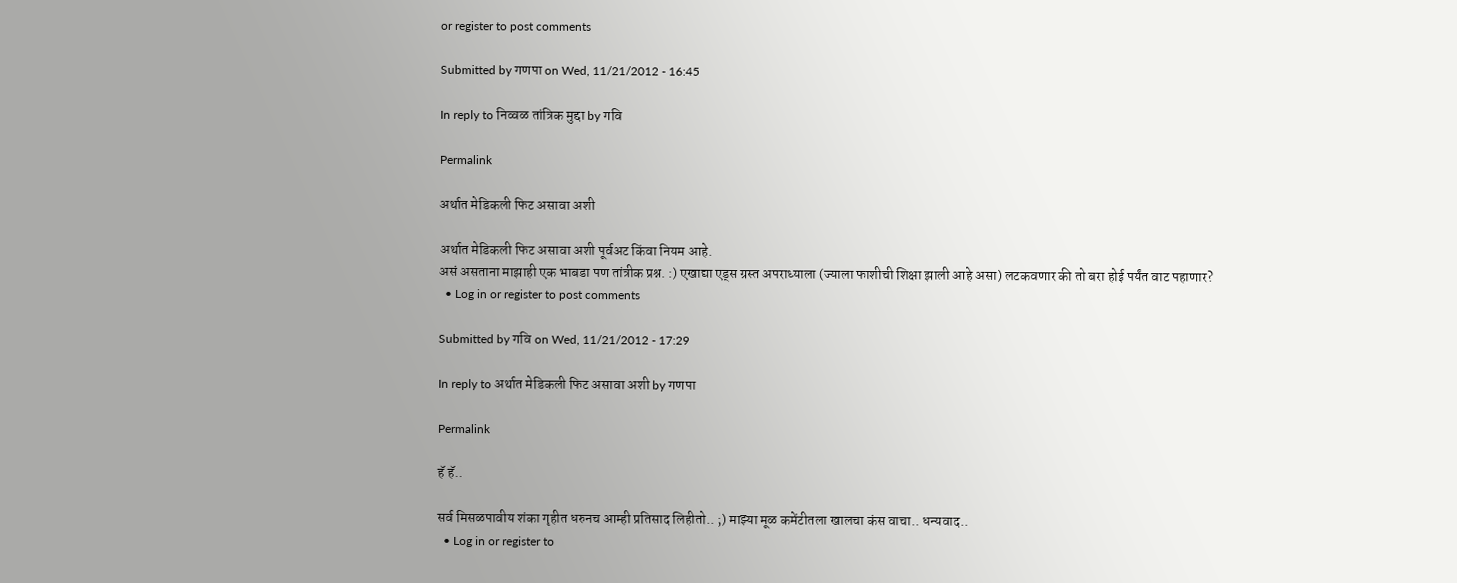or register to post comments

Submitted by गणपा on Wed, 11/21/2012 - 16:45

In reply to निव्वळ तांत्रिक मुद्दा by गवि

Permalink

अर्थात मेडिकली फिट असावा अशी

अर्थात मेडिकली फिट असावा अशी पूर्वअट किंवा नियम आहे.
असं असताना माझाही एक भाबडा पण तांत्रीक प्रश्न. :) एखाद्या एड्स ग्रस्त अपराध्याला (ज्याला फाशीची शिक्षा झाली आहे असा) लटकवणार की तो बरा होई पर्यंत वाट पहाणार?
  • Log in or register to post comments

Submitted by गवि on Wed, 11/21/2012 - 17:29

In reply to अर्थात मेडिकली फिट असावा अशी by गणपा

Permalink

हॅ हॅ..

सर्व मिसळपावीय शंका गृहीत धरुनच आम्ही प्रतिसाद लिहीतो.. ;) माझ्या मूळ कमेंटीतला खालचा कंस वाचा.. धन्यवाद..
  • Log in or register to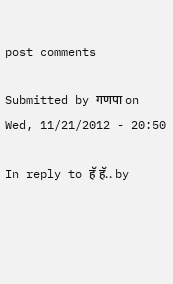post comments

Submitted by गणपा on Wed, 11/21/2012 - 20:50

In reply to हॅ हॅ.. by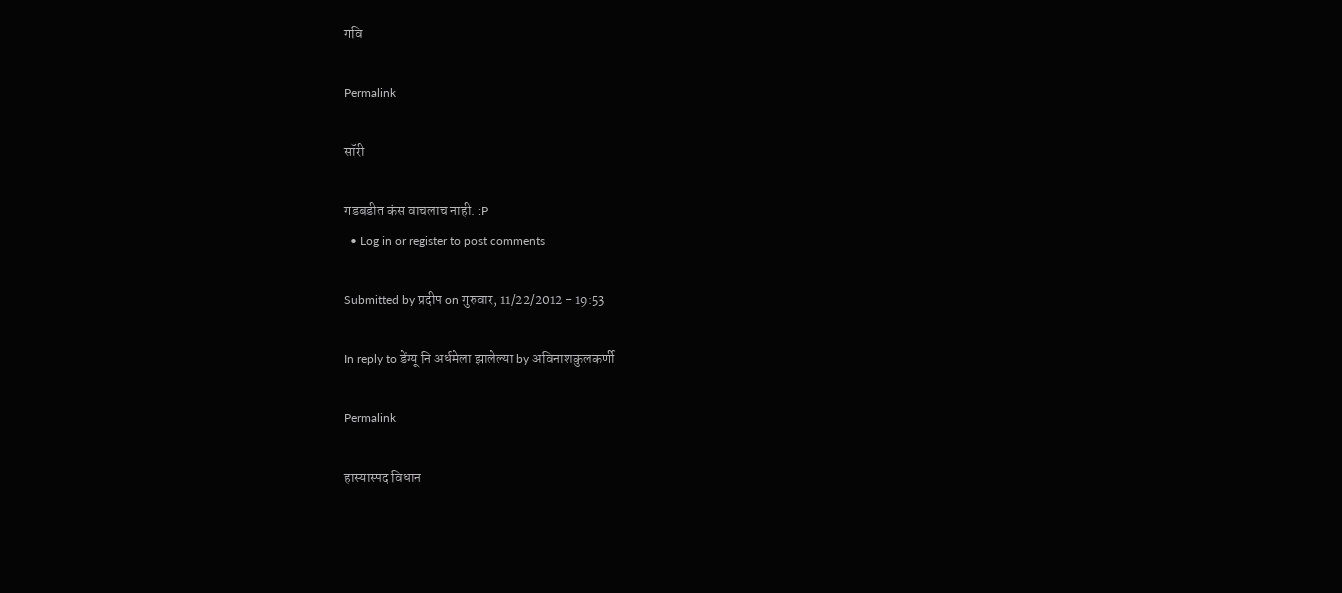गवि

Permalink

सॉरी

गडबडीत कंस वाचलाच नाही. :P
  • Log in or register to post comments

Submitted by प्रदीप on गुरुवार, 11/22/2012 - 19:53

In reply to डेंग्यू नि अर्धमेला झालेल्या by अविनाशकुलकर्णी

Permalink

हास्यास्पद विधान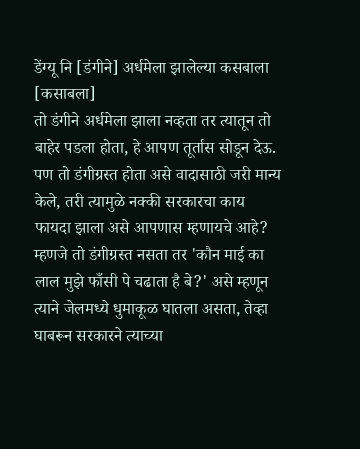डेंग्यू नि [डंगीने] अर्धमेला झालेल्या कसबाला [कसाबला]
तो डंगीने अर्धमेला झाला नव्हता तर त्यातून तो बाहेर पडला होता, हे आपण तूर्तास सोडून देऊ. पण तो डंगीग्रस्त होता असे वादासाठी जरी मान्य केले, तरी त्यामुळे नक्की सरकारचा काय फायदा झाला असे आपणास म्हणायचे आहे? म्हणजे तो डंगीग्रस्त नसता तर 'कौन माई का लाल मुझे फाँसी पे चढाता है बे?' असे म्हणून त्याने जेलमध्ये धुमाकूळ घातला असता, तेव्हा घाबरून सरकारने त्याच्या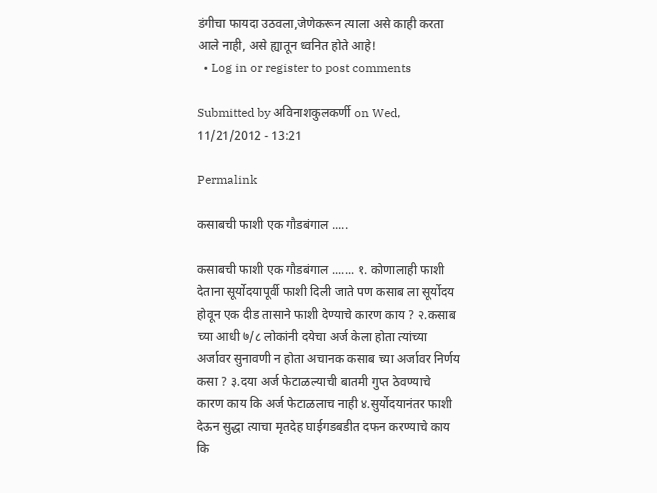डंगीचा फायदा उठवला,जेणेकरून त्याला असे काही करता आले नाही, असे ह्यातून ध्वनित होते आहे!
  • Log in or register to post comments

Submitted by अविनाशकुलकर्णी on Wed, 11/21/2012 - 13:21

Permalink

कसाबची फाशी एक गौडबंगाल .....

कसाबची फाशी एक गौडबंगाल ....... १. कोणालाही फाशी देताना सूर्योदयापूर्वी फाशी दिली जाते पण कसाब ला सूर्योदय होवून एक दीड तासाने फाशी देण्याचे कारण काय ? २.कसाब च्या आधी ७/८ लोकांनी दयेचा अर्ज केला होता त्यांच्या अर्जावर सुनावणी न होता अचानक कसाब च्या अर्जावर निर्णय कसा ? ३.दया अर्ज फेटाळल्याची बातमी गुप्त ठेवण्याचे कारण काय कि अर्ज फेटाळलाच नाही ४.सुर्योदयानंतर फाशी देऊन सुद्धा त्याचा मृतदेह घाईगडबडीत दफन करण्याचे काय कि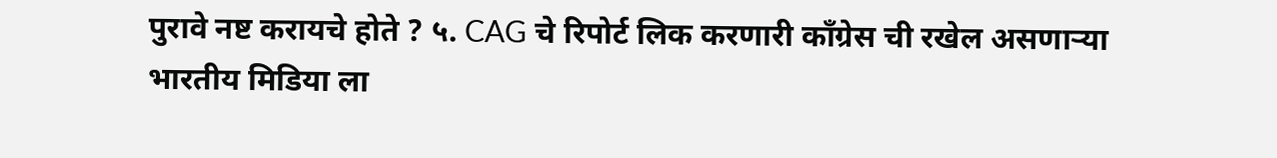पुरावे नष्ट करायचे होते ? ५. CAG चे रिपोर्ट लिक करणारी कॉंग्रेस ची रखेल असणाऱ्या भारतीय मिडिया ला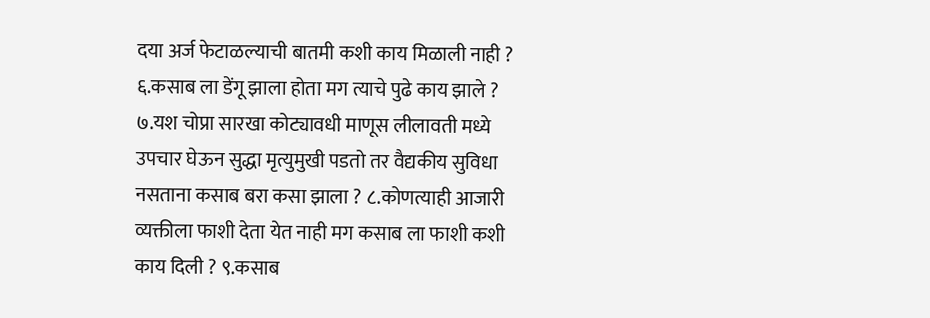दया अर्ज फेटाळल्याची बातमी कशी काय मिळाली नाही ? ६.कसाब ला डेंगू झाला होता मग त्याचे पुढे काय झाले ? ७.यश चोप्रा सारखा कोट्यावधी माणूस लीलावती मध्ये उपचार घेऊन सुद्धा मृत्युमुखी पडतो तर वैद्यकीय सुविधा नसताना कसाब बरा कसा झाला ? ८.कोणत्याही आजारी व्यक्तीला फाशी देता येत नाही मग कसाब ला फाशी कशी काय दिली ? ९.कसाब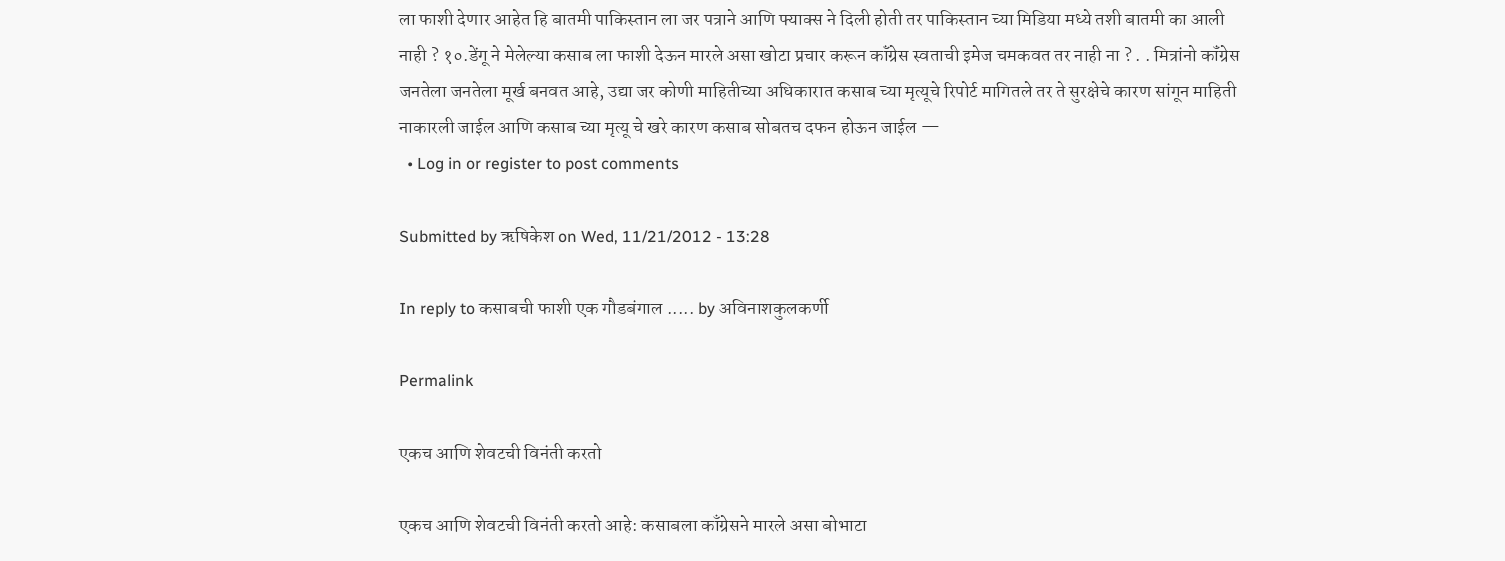ला फाशी देणार आहेत हि बातमी पाकिस्तान ला जर पत्राने आणि फ्याक्स ने दिली होती तर पाकिस्तान च्या मिडिया मध्ये तशी बातमी का आली नाही ? १०.डेंगू ने मेलेल्या कसाब ला फाशी देऊन मारले असा खोटा प्रचार करून कॉंग्रेस स्वताची इमेज चमकवत तर नाही ना ? . . मित्रांनो कॉंग्रेस जनतेला जनतेला मूर्ख बनवत आहे, उद्या जर कोणी माहितीच्या अधिकारात कसाब च्या मृत्यूचे रिपोर्ट मागितले तर ते सुरक्षेचे कारण सांगून माहिती नाकारली जाईल आणि कसाब च्या मृत्यू चे खरे कारण कसाब सोबतच दफन होऊन जाईल —
  • Log in or register to post comments

Submitted by ऋषिकेश on Wed, 11/21/2012 - 13:28

In reply to कसाबची फाशी एक गौडबंगाल ..... by अविनाशकुलकर्णी

Permalink

एकच आणि शेवटची विनंती करतो

एकच आणि शेवटची विनंती करतो आहे: कसाबला काँग्रेसने मारले असा बोभाटा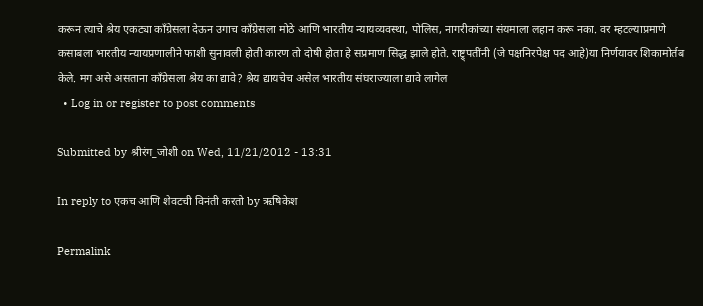करून त्याचे श्रेय एकट्या काँग्रेसला देऊन उगाच काँग्रेसला मोठे आणि भारतीय न्यायव्यवस्था, पोलिस, नागरीकांच्या संयमाला लहान करू नका. वर म्हटल्याप्रमाणे कसाबला भारतीय न्यायप्रणालीने फाशी सुनावली होती कारण तो दोषी होता हे सप्रमाण सिद्ध झाले होते. राष्ट्र्पतींनी (जे पक्षनिरपेक्ष पद आहे)या निर्णयावर शिकामोर्तब केले. मग असे असताना काँग्रेसला श्रेय का द्यावे? श्रेय द्यायचेच असेल भारतीय संघराज्याला द्यावे लागेल
  • Log in or register to post comments

Submitted by श्रीरंग_जोशी on Wed, 11/21/2012 - 13:31

In reply to एकच आणि शेवटची विनंती करतो by ऋषिकेश

Permalink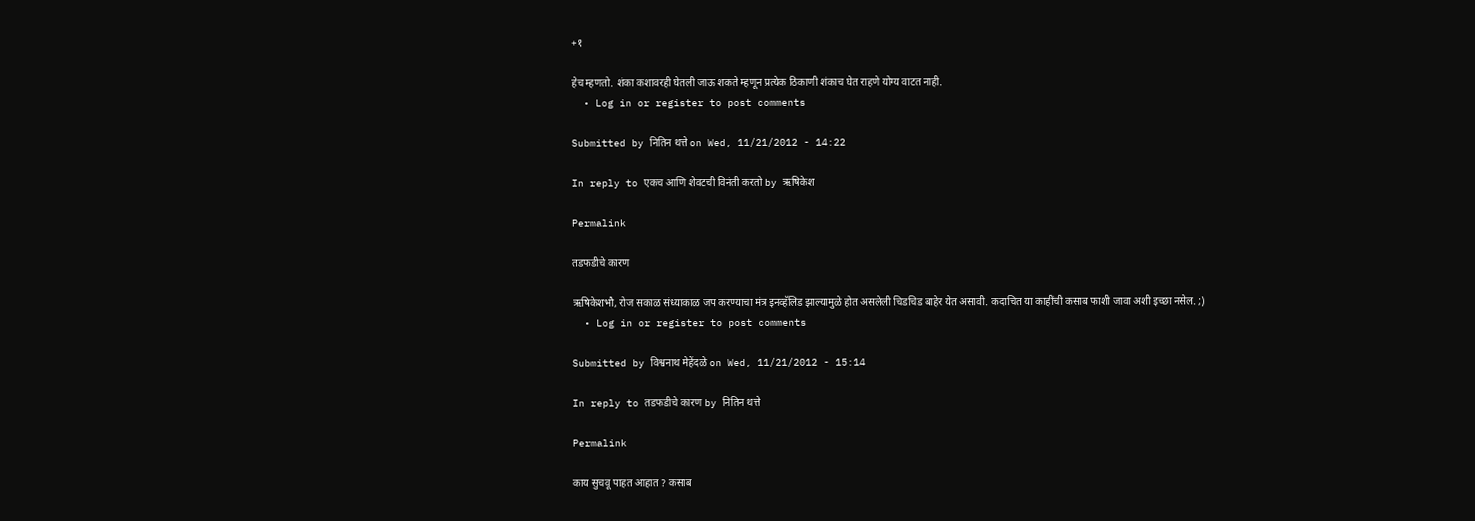+१

हेच म्हणतो. शंका कशावरही घेतली जाऊ शकते म्हणून प्रत्येक ठिकाणी शंकाच घेत राहणे योग्य वाटत नाही.
  • Log in or register to post comments

Submitted by नितिन थत्ते on Wed, 11/21/2012 - 14:22

In reply to एकच आणि शेवटची विनंती करतो by ऋषिकेश

Permalink

तडफडीचे कारण

ऋषिकेशभौ, रोज सकाळ संध्याकाळ जप करण्याचा मंत्र इनव्हॅलिड झाल्यामुळे होत असलेली चिडचिड बाहेर येत असावी. कदाचित या काहींची कसाब फाशी जावा अशी इच्छा नसेल. ;)
  • Log in or register to post comments

Submitted by विश्वनाथ मेहेंदळे on Wed, 11/21/2012 - 15:14

In reply to तडफडीचे कारण by नितिन थत्ते

Permalink

काय सुचवू पाहत आहात ? कसाब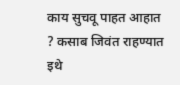काय सुचवू पाहत आहात ? कसाब जिवंत राहण्यात इथे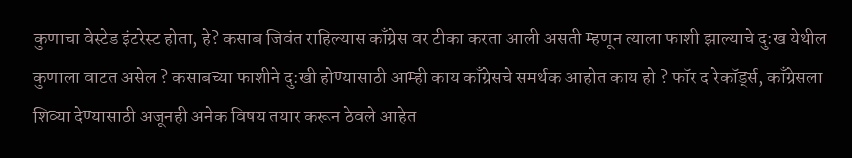कुणाचा वेस्टेड इंटरेस्ट होता, हे? कसाब जिवंत राहिल्यास काँग्रेस वर टीका करता आली असती म्हणून त्याला फाशी झाल्याचे दु:ख येथील कुणाला वाटत असेल ? कसाबच्या फाशीने दु:खी होण्यासाठी आम्ही काय काँग्रेसचे समर्थक आहोत काय हो ? फॉर द रेकॉर्ड्स, काँग्रेसला शिव्या देण्यासाठी अजूनही अनेक विषय तयार करून ठेवले आहेत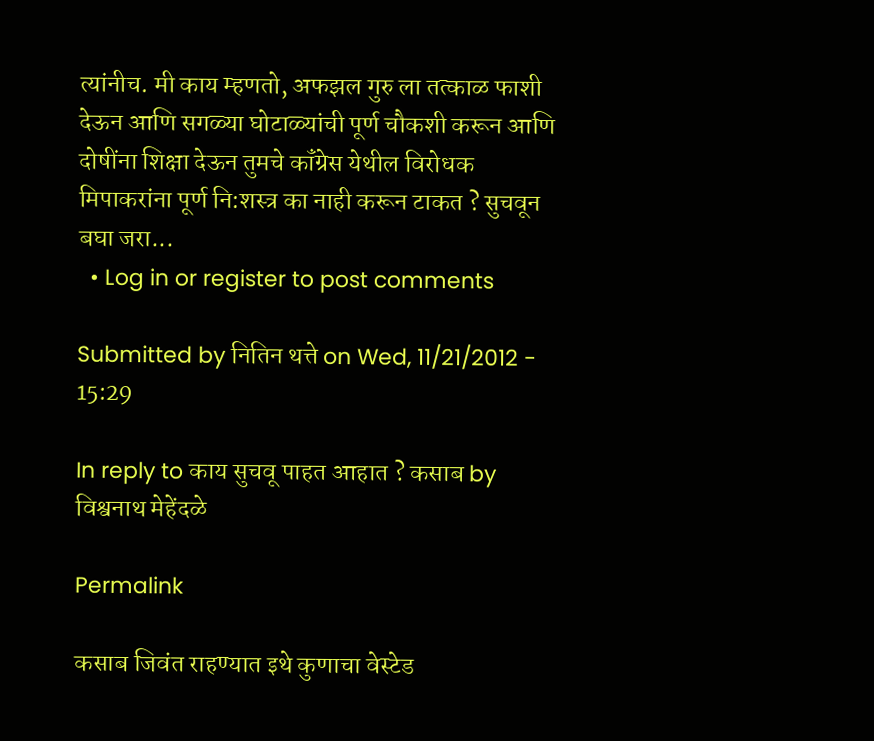त्यांनीच. मी काय म्हणतो, अफझल गुरु ला तत्काळ फाशी देऊन आणि सगळ्या घोटाळ्यांची पूर्ण चौकशी करून आणि दोषींना शिक्षा देऊन तुमचे कॉंग्रेस येथील विरोधक मिपाकरांना पूर्ण नि:शस्त्र का नाही करून टाकत ? सुचवून बघा जरा...
  • Log in or register to post comments

Submitted by नितिन थत्ते on Wed, 11/21/2012 - 15:29

In reply to काय सुचवू पाहत आहात ? कसाब by विश्वनाथ मेहेंदळे

Permalink

कसाब जिवंत राहण्यात इथे कुणाचा वेस्टेड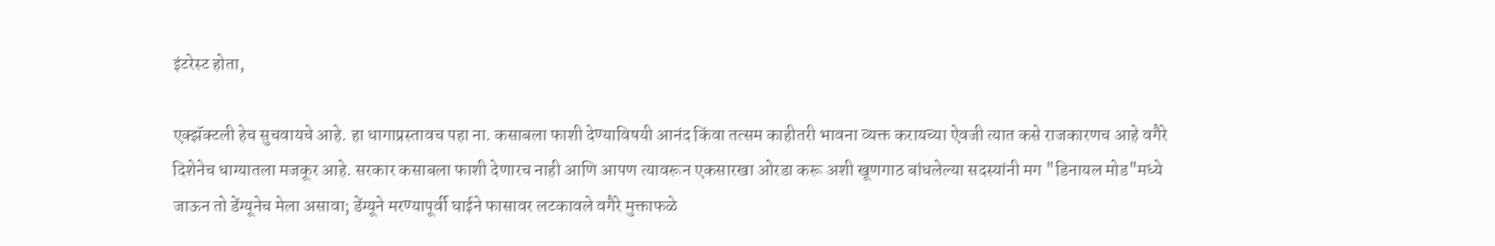इंटरेस्ट होता,

एक्झॅक्टली हेच सुचवायचे आहे. हा धागाप्रस्तावच पहा ना. कसाबला फाशी देण्याविषयी आनंद किंवा तत्सम काहीतरी भावना व्यक्त करायच्या ऐवजी त्यात कसे राजकारणच आहे वगैरे दिशेनेच धाग्यातला मजकूर आहे. सरकार कसाबला फाशी देणारच नाही आणि आपण त्यावरून एकसारखा ओरडा करू अशी खूणगाठ बांधलेल्या सदस्यांनी मग "डिनायल मोड"मध्ये जाऊन तो डेंग्यूनेच मेला असावा; डेंग्यूने मरण्यापूर्वी घाईने फासावर लटकावले वगैरे मुक्ताफळे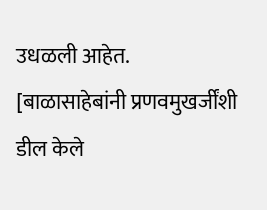उधळली आहेत. [बाळासाहेबांनी प्रणवमुखर्जींशी डील केले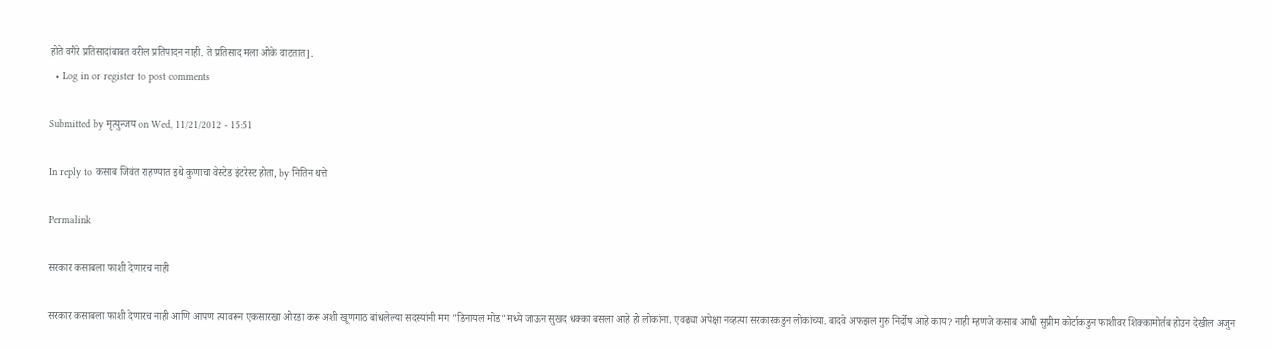होते वगैरे प्रतिसादांबाबत वरील प्रतिपादन नाही. ते प्रतिसाद मला ओके वाटतात].
  • Log in or register to post comments

Submitted by मृत्युन्जय on Wed, 11/21/2012 - 15:51

In reply to कसाब जिवंत राहण्यात इथे कुणाचा वेस्टेड इंटरेस्ट होता, by नितिन थत्ते

Permalink

सरकार कसाबला फाशी देणारच नाही

सरकार कसाबला फाशी देणारच नाही आणि आपण त्यावरून एकसारखा ओरडा करू अशी खूणगाठ बांधलेल्या सदस्यांनी मग "डिनायल मोड"मध्ये जाऊन सुखद धक्का बसला आहे हो लोकांना. एवढ्या अपेक्षा नव्हत्या सरकारकडुन लोकांच्या. बादवे अफझल गुरु निर्दोष आहे काय? नाही म्हणजे कसाब आधी सुप्रीम कोर्टाकडुन फाशीवर शिक्कामोर्तब होउन देखील अजुन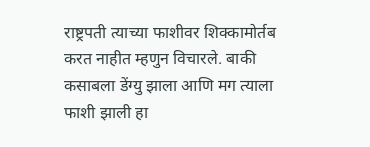राष्ट्रपती त्याच्या फाशीवर शिक्कामोर्तब करत नाहीत म्हणुन विचारले. बाकी कसाबला डेंग्यु झाला आणि मग त्याला फाशी झाली हा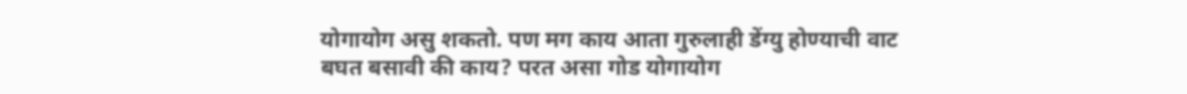योगायोग असु शकतो. पण मग काय आता गुरुलाही डेंग्यु होण्याची वाट बघत बसावी की काय? परत असा गोड योगायोग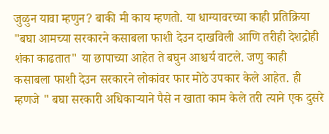जुळुन यावा म्हणुन? बाकी मी काय म्हणतो. या धाग्यावरच्या काही प्रतिक्रिया "बघा आमच्या सरकारने कसाबला फाशी देउन दाखविली आणि तरीही देशद्रोही शंका काढतात" या छापाच्या आहेत ते बघुन आश्चर्य वाटले. जणु काही कसाबला फाशी देउन सरकारने लोकांवर फार मोठे उपकार केले आहेत. ही म्हणजे " बघा सरकारी अधिकार्‍याने पैसे न खाता काम केले तरी त्याने एक दुसरे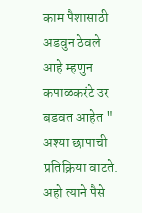काम पैशासाठी अडवुन ठेवले आहे म्हणुन कपाळकरंटे उर बडवत आहेत " अश्या छापाची प्रतिक्रिया वाटते. अहो त्याने पैसे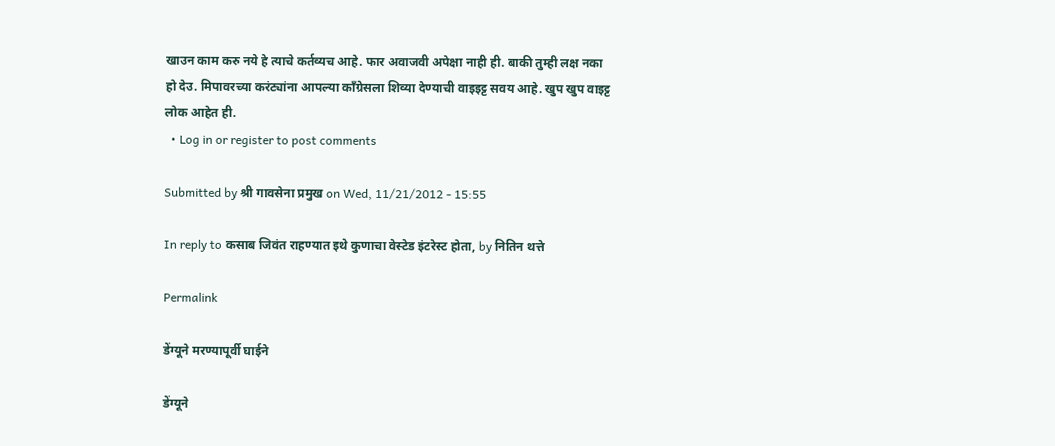खाउन काम करु नये हे त्याचे कर्तव्यच आहे. फार अवाजवी अपेक्षा नाही ही. बाकी तुम्ही लक्ष नका हो देउ. मिपावरच्या करंट्यांना आपल्या काँग्रेसला शिव्या देण्याची वाइइट्ट सवय आहे. खुप खुप वाइट्ट लोक आहेत ही.
  • Log in or register to post comments

Submitted by श्री गावसेना प्रमुख on Wed, 11/21/2012 - 15:55

In reply to कसाब जिवंत राहण्यात इथे कुणाचा वेस्टेड इंटरेस्ट होता, by नितिन थत्ते

Permalink

डेंग्यूने मरण्यापूर्वी घाईने

डेंग्यूने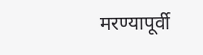मरण्यापूर्वी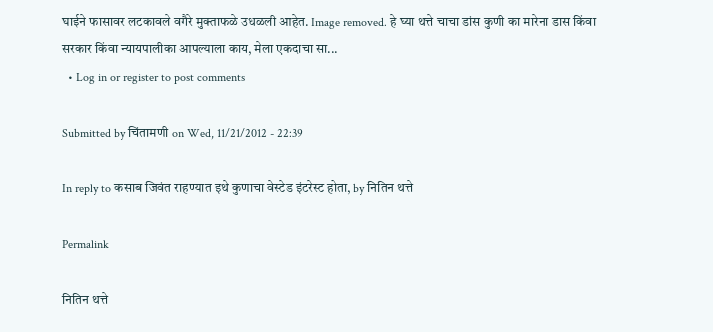घाईने फासावर लटकावले वगैरे मुक्ताफळे उधळली आहेत. Image removed. हे घ्या थत्ते चाचा डांस कुणी का मारेना डास किंवा सरकार किंवा न्यायपालीका आपल्याला काय, मेला एकदाचा सा...
  • Log in or register to post comments

Submitted by चिंतामणी on Wed, 11/21/2012 - 22:39

In reply to कसाब जिवंत राहण्यात इथे कुणाचा वेस्टेड इंटरेस्ट होता, by नितिन थत्ते

Permalink

नितिन थत्ते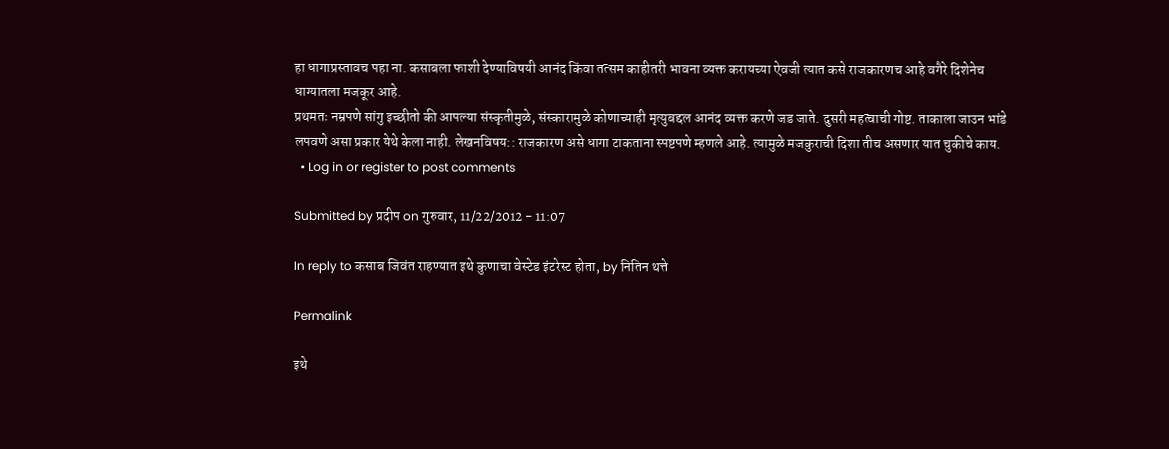हा धागाप्रस्तावच पहा ना. कसाबला फाशी देण्याविषयी आनंद किंवा तत्सम काहीतरी भावना व्यक्त करायच्या ऐवजी त्यात कसे राजकारणच आहे वगैरे दिशेनेच धाग्यातला मजकूर आहे.
प्रथमतः नम्रपणे सांगु इच्छीतो की आपल्या संस्कृतीमुळे, संस्कारामुळे कोणाच्याही मृत्युबद्दल आनंद व्यक्त करणे जड जाते. दुसरी महत्वाची गोष्ट. ताकाला जाउन भांडे लपवणे असा प्रकार येथे केला नाही. लेखनविषय:: राजकारण असे धागा टाकताना स्पष्टपणे म्हणले आहे. त्यामुळे मजकुराची दिशा तीच असणार यात चुकीचे काय.
  • Log in or register to post comments

Submitted by प्रदीप on गुरुवार, 11/22/2012 - 11:07

In reply to कसाब जिवंत राहण्यात इथे कुणाचा वेस्टेड इंटरेस्ट होता, by नितिन थत्ते

Permalink

इथे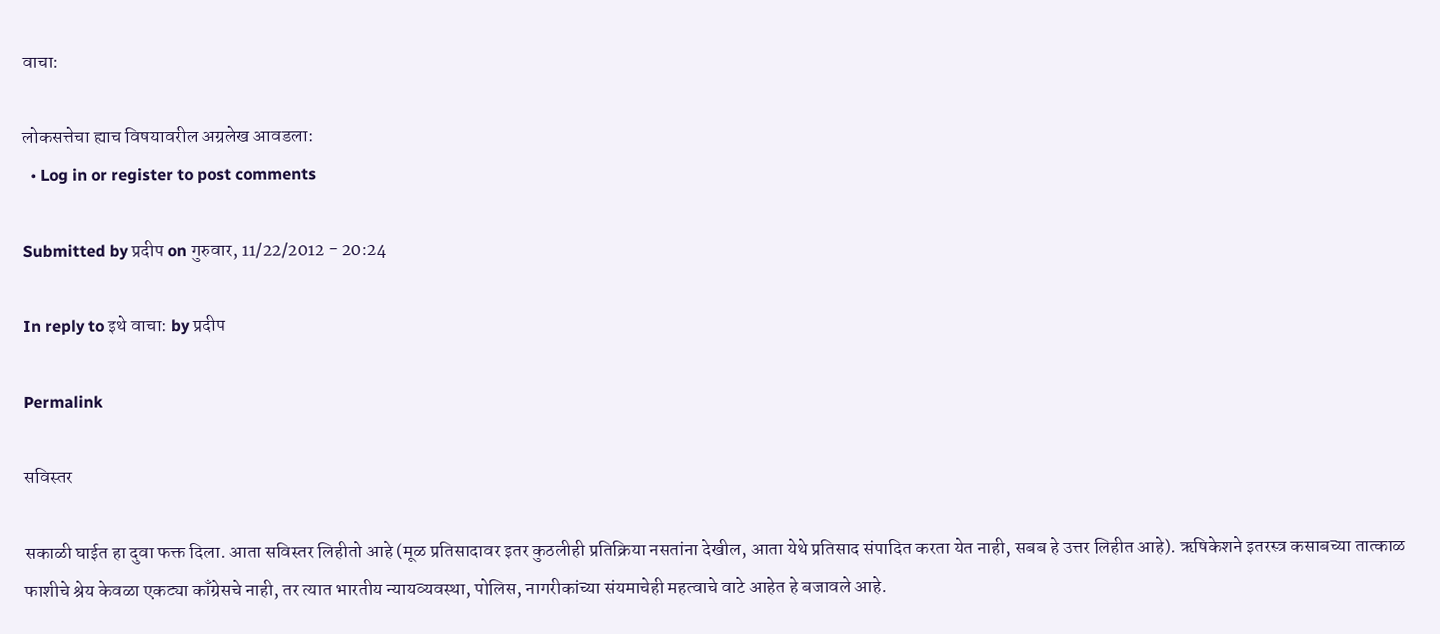वाचा:

लोकसत्तेचा ह्याच विषयावरील अग्रलेख आवडला:
  • Log in or register to post comments

Submitted by प्रदीप on गुरुवार, 11/22/2012 - 20:24

In reply to इथे वाचा: by प्रदीप

Permalink

सविस्तर

सकाळी घाईत हा दुवा फक्त दिला. आता सविस्तर लिहीतो आहे (मूळ प्रतिसादावर इतर कुठलीही प्रतिक्रिया नसतांना देखील, आता येथे प्रतिसाद संपादित करता येत नाही, सबब हे उत्तर लिहीत आहे). ऋषिकेशने इतरस्त्र कसाबच्या तात्काळ फाशीचे श्रेय केवळा एकट्या काँग्रेसचे नाही, तर त्यात भारतीय न्यायव्यवस्था, पोलिस, नागरीकांच्या संयमाचेही महत्वाचे वाटे आहेत हे बजावले आहे.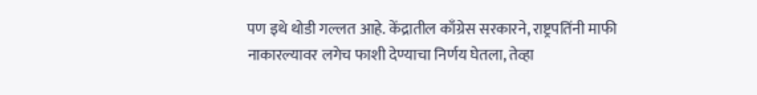पण इथे थोडी गल्लत आहे. केंद्रातील काँग्रेस सरकारने, राष्ट्रपतिंनी माफी नाकारल्यावर लगेच फाशी देण्याचा निर्णय घेतला, तेव्हा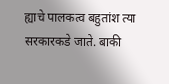ह्याचे पालकत्व बहुतांश त्या सरकारकडे जाते. बाकी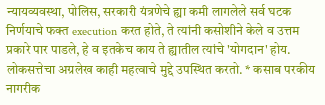न्यायव्यवस्था, पोलिस, सरकारी यंत्रणेचे ह्या कमी लागलेले सर्व घटक निर्णयाचे फक्त execution करत होते, ते त्यांनी कसोशीने केले व उत्तम प्रकारे पार पाडले, हे व इतकेच काय ते ह्यातील त्यांचे 'योगदान' होय. लोकसत्तेचा अग्रलेख काही महत्वाचे मुद्दे उपस्थित करतो. * कसाब परकीय नागरीक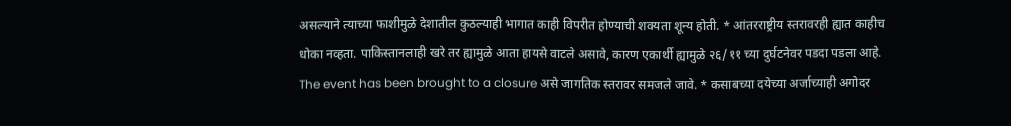असल्याने त्याच्या फाशीमुळे देशातील कुठल्याही भागात काही विपरीत होण्याची शक्यता शून्य होती. * आंतरराष्ट्रीय स्तरावरही ह्यात काहीच धोका नव्हता. पाकिस्तानलाही खरे तर ह्यामुळे आता हायसे वाटले असावे, कारण एकार्थी ह्यामुळे २६/११ च्या दुर्घटनेवर पडदा पडला आहे. The event has been brought to a closure असे जागतिक स्तरावर समजले जावे. * कसाबच्या दयेच्या अर्जाच्याही अगोदर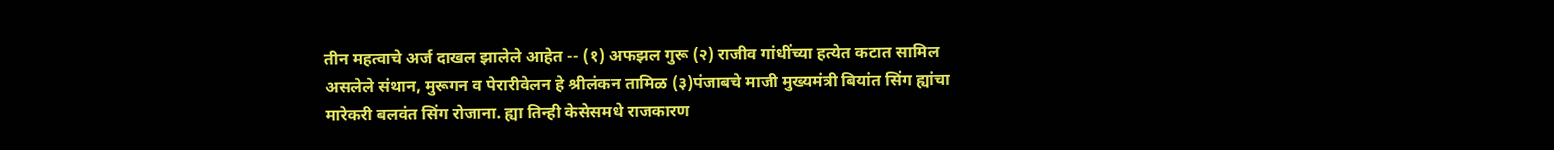तीन महत्वाचे अर्ज दाखल झालेले आहेत -- (१) अफझल गुरू (२) राजीव गांधींच्या हत्येत कटात सामिल असलेले संथान, मुरूगन व पेरारीवेलन हे श्रीलंकन तामिळ (३)पंजाबचे माजी मुख्यमंत्री बियांत सिंग ह्यांचा मारेकरी बलवंत सिंग रोजाना. ह्या तिन्ही केसेसमधे राजकारण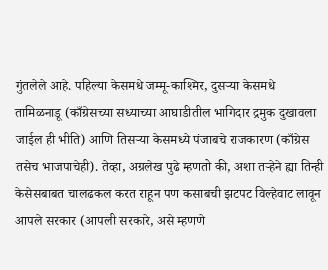गुंतलेले आहे. पहिल्या केसमधे जम्मू-काश्मिर, दुसर्‍या केसमधे तामिळनाडू (काँग्रेसच्या सध्याच्या आघाडीतील भागिदार द्रमुक दुखावला जाईल ही भीति) आणि तिसर्‍या केसमध्ये पंजाबचे राजकारण (काँग्रेस तसेच भाजपाचेही). तेव्हा, अग्रलेख पुढे म्हणतो की, अशा तर्‍हेने ह्या तिन्ही केसेसबाबत चालढकल करत राहून पण कसाबची झटपट विल्हेवाट लावून आपले सरकार (आपली सरकारे, असे म्हणणे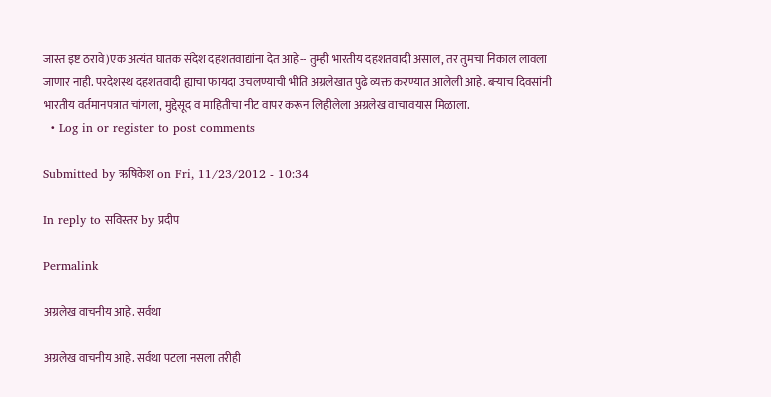जास्त इष्ट ठरावे)एक अत्यंत घातक संदेश दहशतवाद्यांना देत आहे-- तुम्ही भारतीय दहशतवादी असाल, तर तुमचा निकाल लावला जाणार नाही. परदेशस्थ दहशतवादी ह्याचा फायदा उचलण्याची भीति अग्रलेखात पुढे व्यक्त करण्यात आलेली आहे. बर्‍याच दिवसांनी भारतीय वर्तमानपत्रात चांगला, मुद्देसूद व माहितीचा नीट वापर करून लिहीलेला अग्रलेख वाचावयास मिळाला.
  • Log in or register to post comments

Submitted by ऋषिकेश on Fri, 11/23/2012 - 10:34

In reply to सविस्तर by प्रदीप

Permalink

अग्रलेख वाचनीय आहे. सर्वथा

अग्रलेख वाचनीय आहे. सर्वथा पटला नसला तरीही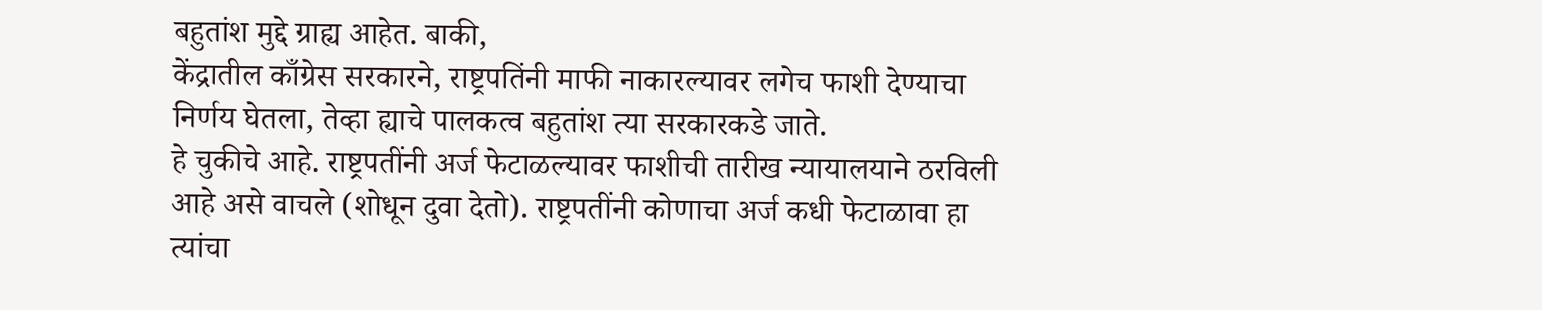बहुतांश मुद्दे ग्राह्य आहेत. बाकी,
केंद्रातील काँग्रेस सरकारने, राष्ट्रपतिंनी माफी नाकारल्यावर लगेच फाशी देण्याचा निर्णय घेतला, तेव्हा ह्याचे पालकत्व बहुतांश त्या सरकारकडे जाते.
हे चुकीचे आहे. राष्ट्रपतींनी अर्ज फेटाळल्यावर फाशीची तारीख न्यायालयाने ठरविली आहे असे वाचले (शोधून दुवा देतो). राष्ट्रपतींनी कोणाचा अर्ज कधी फेटाळावा हा त्यांचा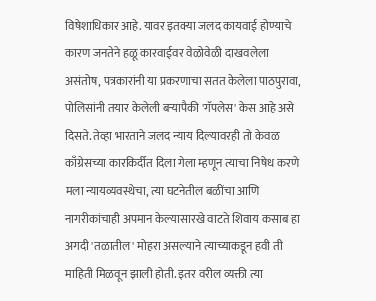विषेशाधिकार आहे. यावर इतक्या जलद कायवाई होण्याचे कारण जनतेने हळू कारवाईवर वेळोवेळी दाखवलेला असंतोष, पत्रकारांनी या प्रकरणाचा सतत केलेला पाठपुरावा, पोलिसांनी तयार केलेली बर्‍यापैकी 'गॅपलेस' केस आहे असे दिसते. तेव्हा भारताने जलद न्याय दिल्यावरही तो केवळ काँग्रेसच्या कारकिर्दीत दिला गेला म्हणून त्याचा निषेध करणे मला न्यायव्यवस्थेचा, त्या घटनेतील बळींचा आणि नागरीकांचाही अपमान केल्यासारखे वाटते शिवाय कसाब हा अगदी 'तळातील' मोहरा असल्याने त्याच्याकडून हवी ती माहिती मिळवून झाली होती. इतर वरील व्यक्ती त्या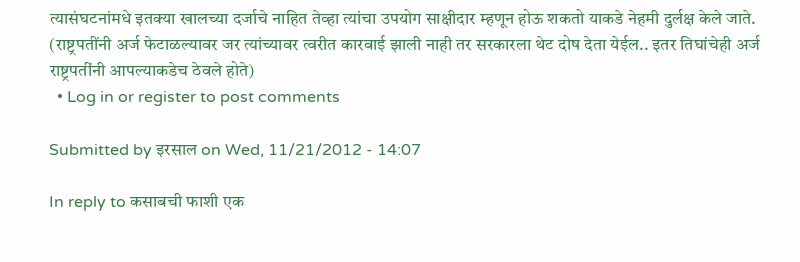त्यासंघटनांमधे इतक्या खालच्या दर्जाचे नाहित तेव्हा त्यांचा उपयोग साक्षीदार म्हणून होऊ शकतो याकडे नेहमी दुर्लक्ष केले जाते. (राष्ट्रपतींनी अर्ज फेटाळल्यावर जर त्यांच्यावर त्वरीत कारवाई झाली नाही तर सरकारला थेट दोष देता येईल.. इतर तिघांचेही अर्ज राष्ट्रपतींनी आपल्याकडेच ठेवले होते)
  • Log in or register to post comments

Submitted by इरसाल on Wed, 11/21/2012 - 14:07

In reply to कसाबची फाशी एक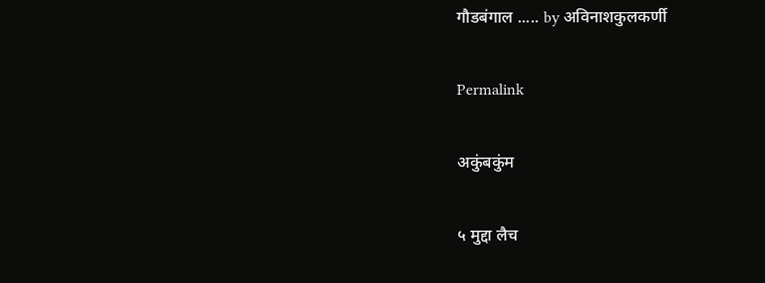गौडबंगाल ..... by अविनाशकुलकर्णी

Permalink

अकुंबकुंम

५ मुद्दा लैच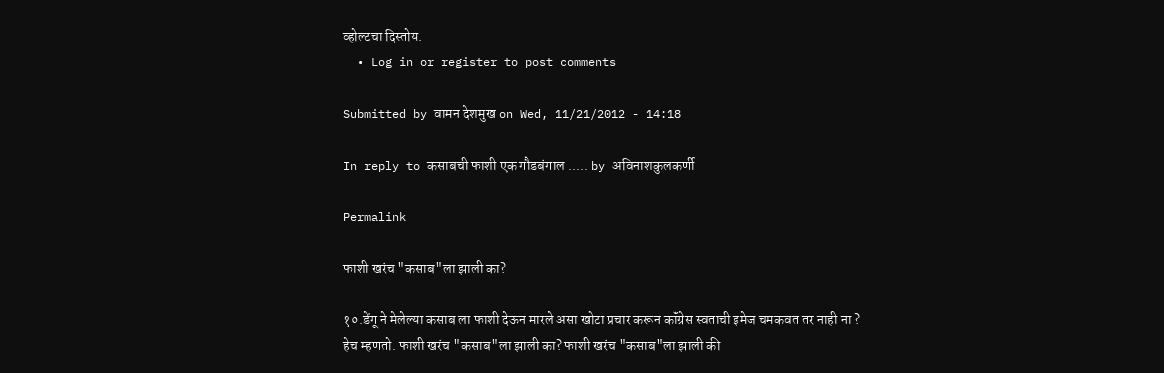व्होल्टचा दिस्तोय.
  • Log in or register to post comments

Submitted by वामन देशमुख on Wed, 11/21/2012 - 14:18

In reply to कसाबची फाशी एक गौडबंगाल ..... by अविनाशकुलकर्णी

Permalink

फाशी खरंच "कसाब"ला झाली का?

१०.डेंगू ने मेलेल्या कसाब ला फाशी देऊन मारले असा खोटा प्रचार करून कॉंग्रेस स्वताची इमेज चमकवत तर नाही ना ?
हेच म्हणतो. फाशी खरंच "कसाब"ला झाली का? फाशी खरंच "कसाब"ला झाली की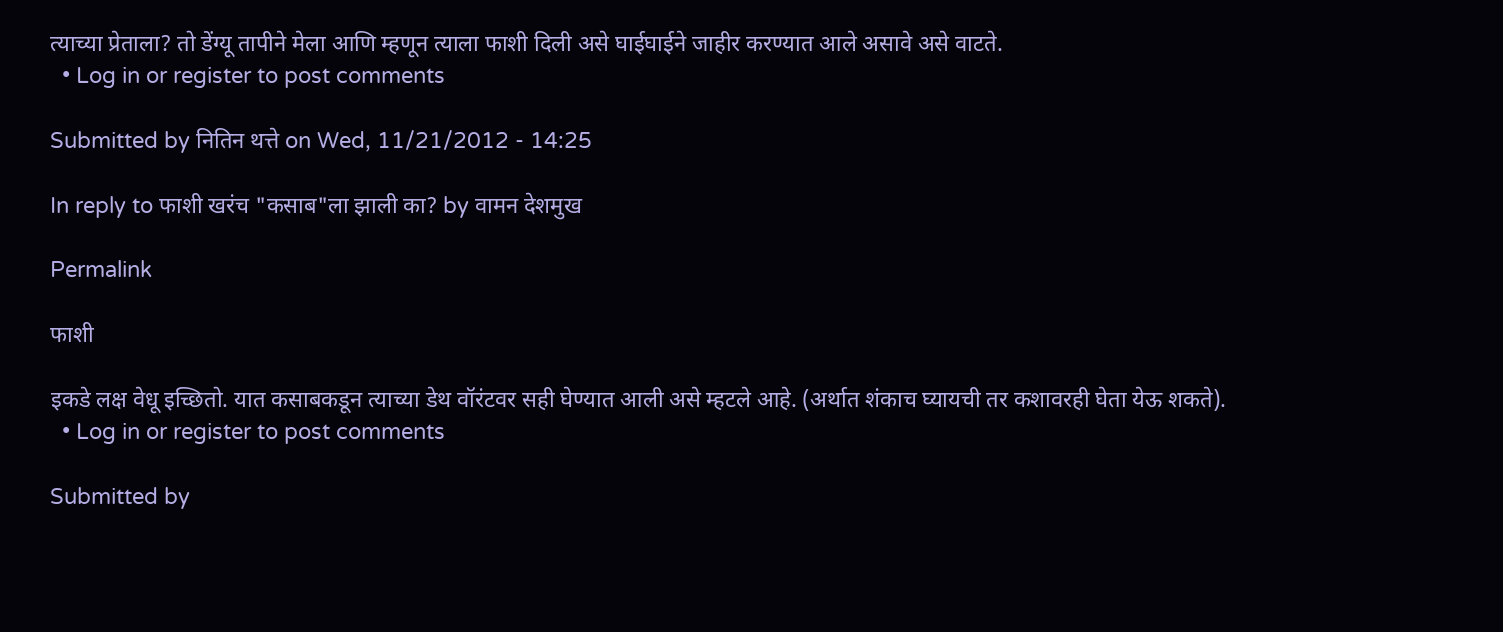त्याच्या प्रेताला? तो डेंग्यू तापीने मेला आणि म्हणून त्याला फाशी दिली असे घाईघाईने जाहीर करण्यात आले असावे असे वाटते.
  • Log in or register to post comments

Submitted by नितिन थत्ते on Wed, 11/21/2012 - 14:25

In reply to फाशी खरंच "कसाब"ला झाली का? by वामन देशमुख

Permalink

फाशी

इकडे लक्ष वेधू इच्छितो. यात कसाबकडून त्याच्या डेथ वॉरंटवर सही घेण्यात आली असे म्हटले आहे. (अर्थात शंकाच घ्यायची तर कशावरही घेता येऊ शकते).
  • Log in or register to post comments

Submitted by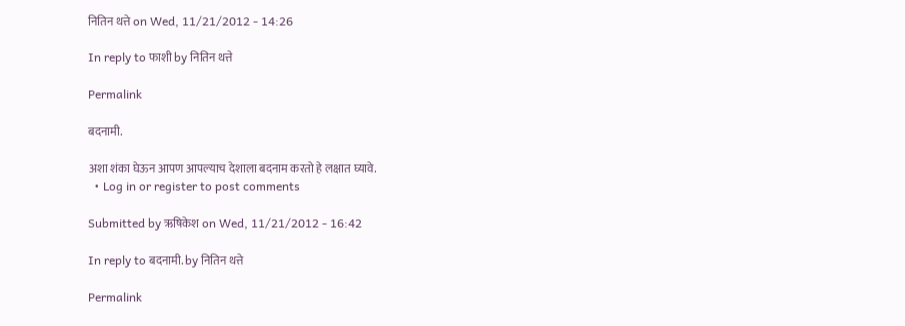नितिन थत्ते on Wed, 11/21/2012 - 14:26

In reply to फाशी by नितिन थत्ते

Permalink

बदनामी.

अशा शंका घेऊन आपण आपल्याच देशाला बदनाम करतो हे लक्षात घ्यावे.
  • Log in or register to post comments

Submitted by ऋषिकेश on Wed, 11/21/2012 - 16:42

In reply to बदनामी. by नितिन थत्ते

Permalink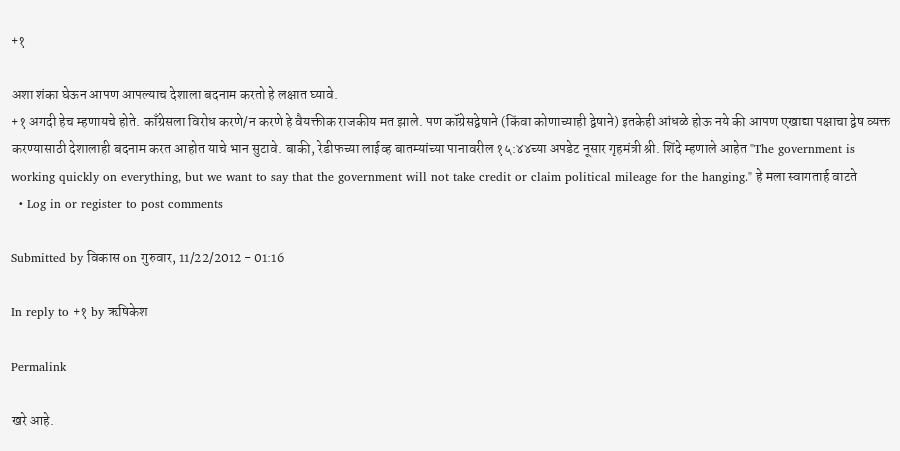+१

अशा शंका घेऊन आपण आपल्याच देशाला बदनाम करतो हे लक्षात घ्यावे.
+१ अगदी हेच म्हणायचे होते. काँग्रेसला विरोध करणे/न करणे हे वैयक्तीक राजकीय मत झाले. पण कॉग्रेसद्वेषाने (किंवा कोणाच्याही द्वेषाने) इतकेही आंधळे होऊ नये की आपण एखाद्या पक्षाचा द्वेष व्यक्त करण्यासाठी देशालाही बदनाम करत आहोत याचे भान सुटावे. बाकी, रेडीफच्या लाईव्ह बातम्यांच्या पानावरील १५:४४च्या अपडेट नूसार गृहमंत्री श्री. शिंदे म्हणाले आहेत "The government is working quickly on everything, but we want to say that the government will not take credit or claim political mileage for the hanging." हे मला स्वागतार्ह वाटते
  • Log in or register to post comments

Submitted by विकास on गुरुवार, 11/22/2012 - 01:16

In reply to +१ by ऋषिकेश

Permalink

खरे आहे.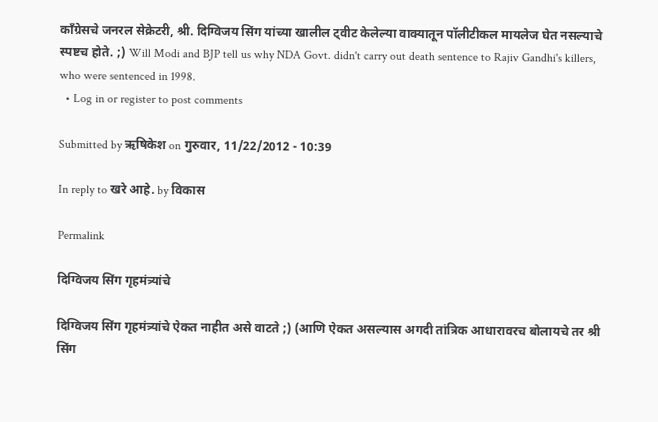काँग्रेसचे जनरल सेक्रेटरी, श्री. दिग्विजय सिंग यांच्या खालील ट्वीट केलेल्या वाक्यातून पॉलीटीकल मायलेज घेत नसल्याचे स्पष्टच होते. ;) Will Modi and BJP tell us why NDA Govt. didn't carry out death sentence to Rajiv Gandhi's killers, who were sentenced in 1998.
  • Log in or register to post comments

Submitted by ऋषिकेश on गुरुवार, 11/22/2012 - 10:39

In reply to खरे आहे. by विकास

Permalink

दिग्विजय सिंग गृहमंत्र्यांचे

दिग्विजय सिंग गृहमंत्र्यांचे ऐकत नाहीत असे वाटते ;) (आणि ऐकत असल्यास अगदी तांत्रिक आधारावरच बोलायचे तर श्री सिंग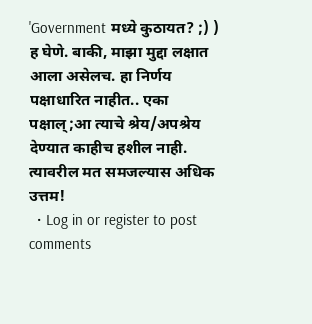'Government मध्ये कुठायत? ;) ) ह घेणे. बाकी, माझा मुद्दा लक्षात आला असेलच. हा निर्णय पक्षाधारित नाहीत.. एका पक्षाल्;आ त्याचे श्रेय/अपश्रेय देण्यात काहीच हशील नाही. त्यावरील मत समजल्यास अधिक उत्तम!
  • Log in or register to post comments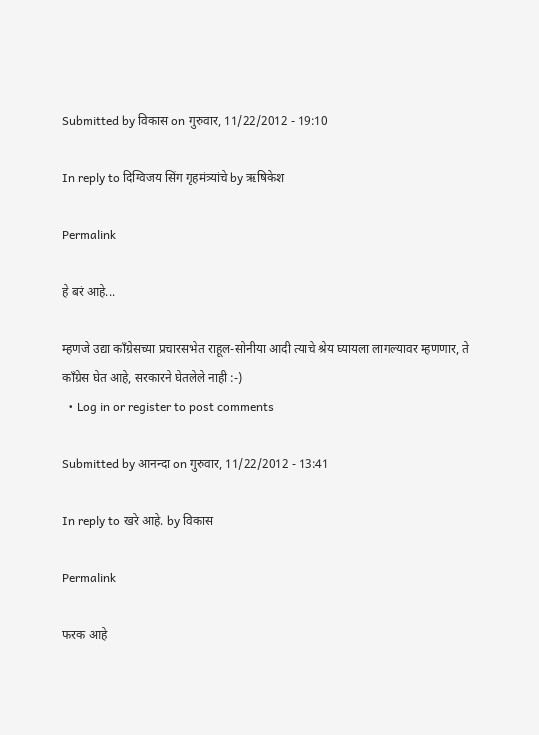Submitted by विकास on गुरुवार, 11/22/2012 - 19:10

In reply to दिग्विजय सिंग गृहमंत्र्यांचे by ऋषिकेश

Permalink

हे बरं आहे...

म्हणजे उद्या काँग्रेसच्या प्रचारसभेत राहूल-सोनीया आदी त्याचे श्रेय घ्यायला लागल्यावर म्हणणार, ते काँग्रेस घेत आहे, सरकारने घेतलेले नाही :-)
  • Log in or register to post comments

Submitted by आनन्दा on गुरुवार, 11/22/2012 - 13:41

In reply to खरे आहे. by विकास

Permalink

फरक आहे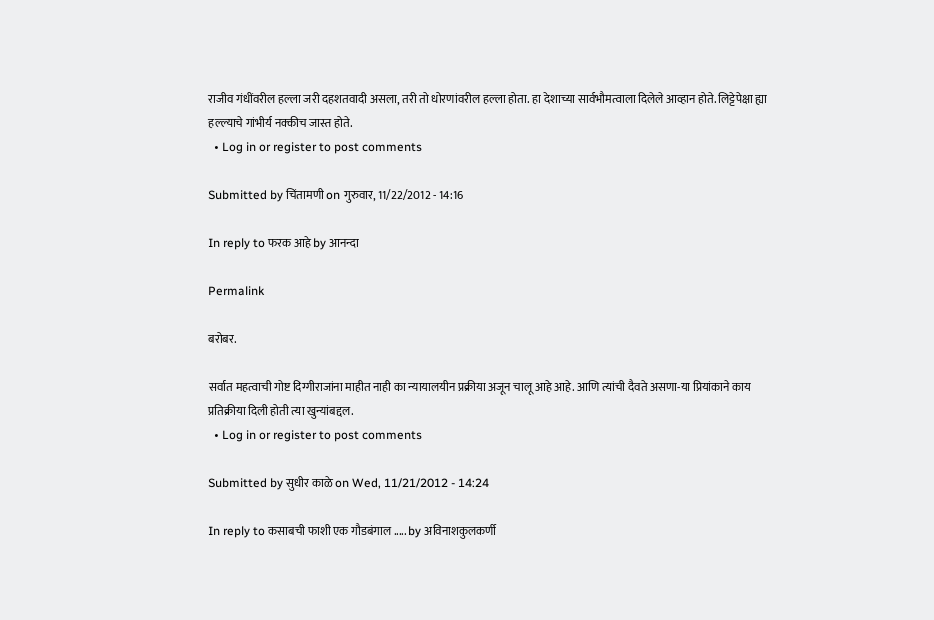राजीव गंधींवरील हल्ला जरी दहशतवादी असला, तरी तो धोरणांवरील हल्ला होता. हा देशाच्या सार्वभौमत्वाला दिलेले आव्हान होते. लिट्टेपेक्षा ह्या हल्ल्याचे गांभीर्य नक्कीच जास्त होते.
  • Log in or register to post comments

Submitted by चिंतामणी on गुरुवार, 11/22/2012 - 14:16

In reply to फरक आहे by आनन्दा

Permalink

बरोबर.

सर्वात महत्वाची गोष्ट दिग्गीराजांना माहीत नाही का न्यायालयीन प्रक्रीया अजून चालू आहे आहे. आणि त्यांची दैवते असणा-या प्रियांकाने काय प्रतिक्रीया दिली होती त्या खुन्यांबद्दल.
  • Log in or register to post comments

Submitted by सुधीर काळे on Wed, 11/21/2012 - 14:24

In reply to कसाबची फाशी एक गौडबंगाल ..... by अविनाशकुलकर्णी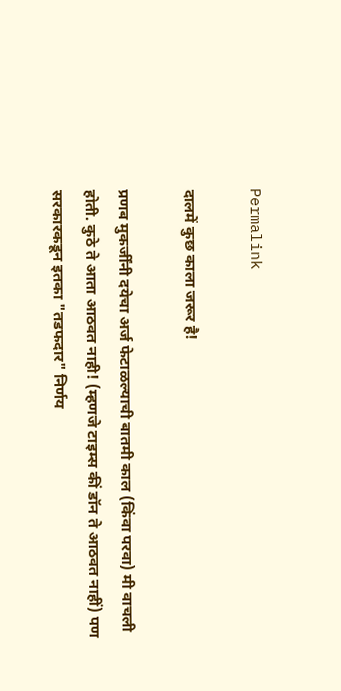Permalink

दालमें कुछ काला जरूर है!

प्रणब मुकर्जींनी दयेचा अर्ज फेटाळल्याची बातमी काल (किंवा परवा) मी वाचली होती. कुठे ते आता आठवत नाही! (म्हणजे टाइम्स कीं डॉन ते आठवत नाहीं) पण सरकारकडून इतका "तडफदार" निर्णय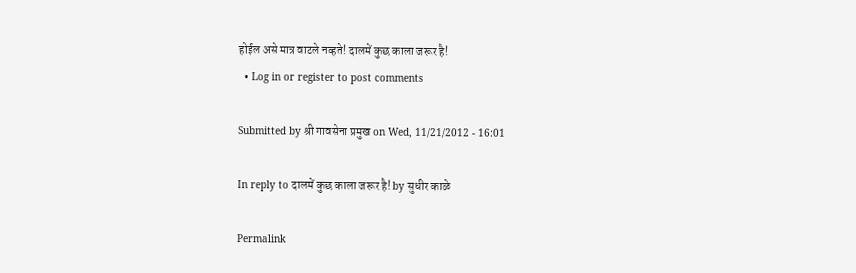होईल असे मात्र वाटले नव्हते! दालमें कुछ काला जरूर है!
  • Log in or register to post comments

Submitted by श्री गावसेना प्रमुख on Wed, 11/21/2012 - 16:01

In reply to दालमें कुछ काला जरूर है! by सुधीर काळे

Permalink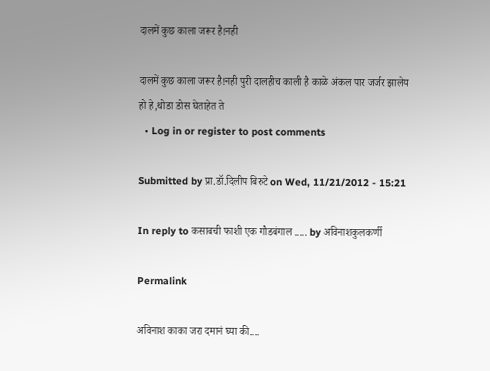दालमें कुछ काला जरूर है!नही

दालमें कुछ काला जरूर है!नही पुरी दालहीच काली है काळे अंकल पार जर्जर झालेय हो हे,थोडा डोस घेताहेत ते
  • Log in or register to post comments

Submitted by प्रा.डॉ.दिलीप बिरुटे on Wed, 11/21/2012 - 15:21

In reply to कसाबची फाशी एक गौडबंगाल ..... by अविनाशकुलकर्णी

Permalink

अविनाश काका जरा दमानं घ्या की....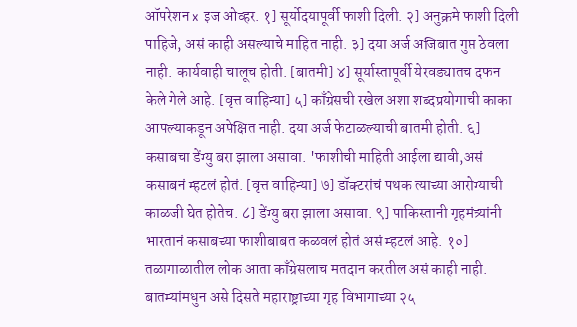ऑपरेशन x इज ओव्हर. १] सूर्योदयापूर्वी फाशी दिली. २] अनुक्रमे फाशी दिली पाहिजे, असं काही असल्याचे माहित नाही. ३] दया अर्ज अजिबात गुप्त ठेवला नाही. कार्यवाही चालूच होती. [बातमी] ४] सूर्यास्तापूर्वी येरवड्यातच दफन केले गेले आहे. [वृत्त वाहिन्या] ५] काँग्रेसची रखेल अशा शब्दप्रयोगाची काका आपल्याकडून अपेक्षित नाही. दया अर्ज फेटाळल्याची बातमी होती. ६] कसाबचा डेंग्यु बरा झाला असावा. 'फाशीची माहिती आईला द्यावी,असं कसाबनं म्हटलं होतं. [वृत्त वाहिन्या] ७] डॉक्टरांचं पथक त्याच्या आरोग्याची काळजी घेत होतेच. ८] डेंग्यु बरा झाला असावा. ९] पाकिस्तानी गृहमंत्र्यांनी भारतानं कसाबच्या फाशीबाबत कळवलं होतं असं म्हटलं आहे. १०] तळागाळातील लोक आता काँग्रेसलाच मतदान करतील असं काही नाही. बातम्यांमधुन असे दिसते महाराष्ट्राच्या गृह विभागाच्या २५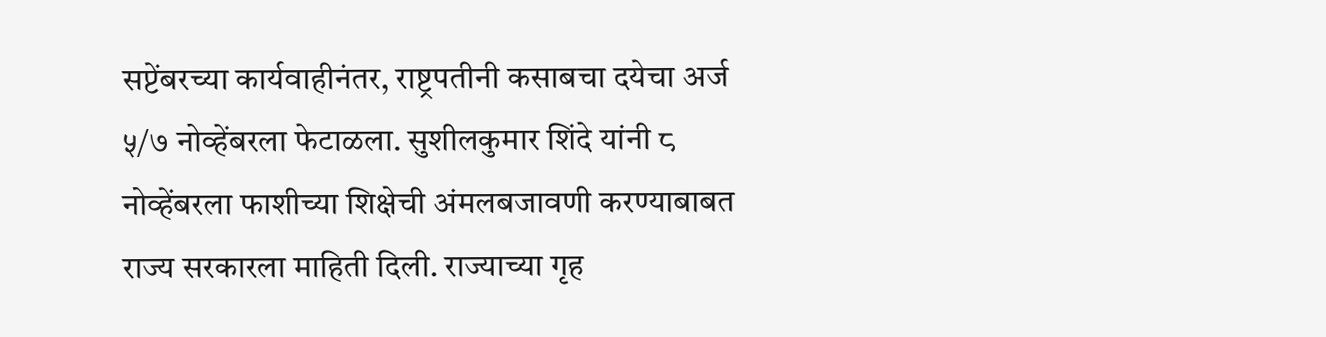सप्टेंबरच्या कार्यवाहीनंतर, राष्ट्रपतीनी कसाबचा दयेचा अर्ज ५/७ नोव्हेंबरला फेटाळला. सुशीलकुमार शिंदे यांनी ८ नोव्हेंबरला फाशीच्या शिक्षेची अंमलबजावणी करण्याबाबत राज्य सरकारला माहिती दिली. राज्याच्या गृह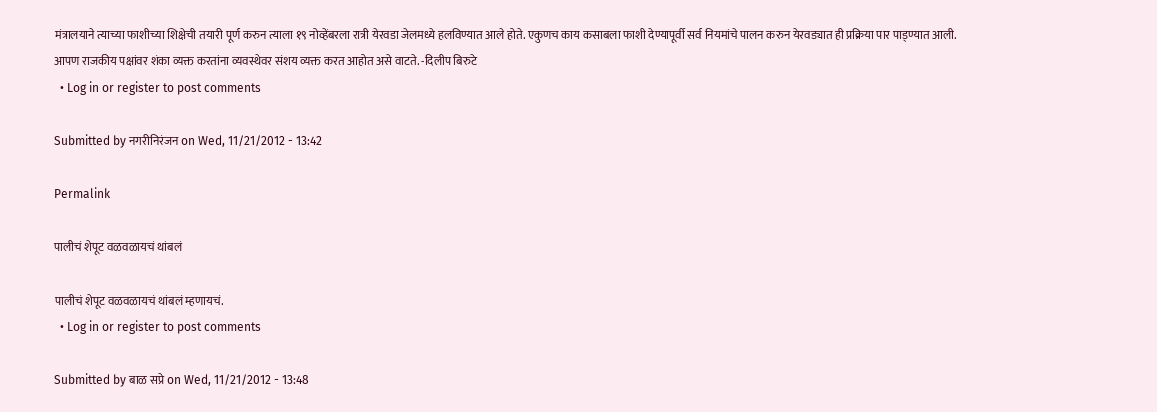मंत्रालयाने त्याच्या फाशीच्या शिक्षेची तयारी पूर्ण करुन त्याला १९ नोव्हेंबरला रात्री येरवडा जेलमध्ये हलविण्यात आले होते. एकुणच काय कसाबला फाशी देण्यापूर्वी सर्व नियमांचे पालन करुन येरवड्यात ही प्रक्रिया पार पाड्ण्यात आली. आपण राजकीय पक्षांवर शंका व्यक्त करतांना व्यवस्थेवर संशय व्यक्त करत आहोत असे वाटते. -दिलीप बिरुटे
  • Log in or register to post comments

Submitted by नगरीनिरंजन on Wed, 11/21/2012 - 13:42

Permalink

पालीचं शेपूट वळवळायचं थांबलं

पालीचं शेपूट वळवळायचं थांबलं म्हणायचं.
  • Log in or register to post comments

Submitted by बाळ सप्रे on Wed, 11/21/2012 - 13:48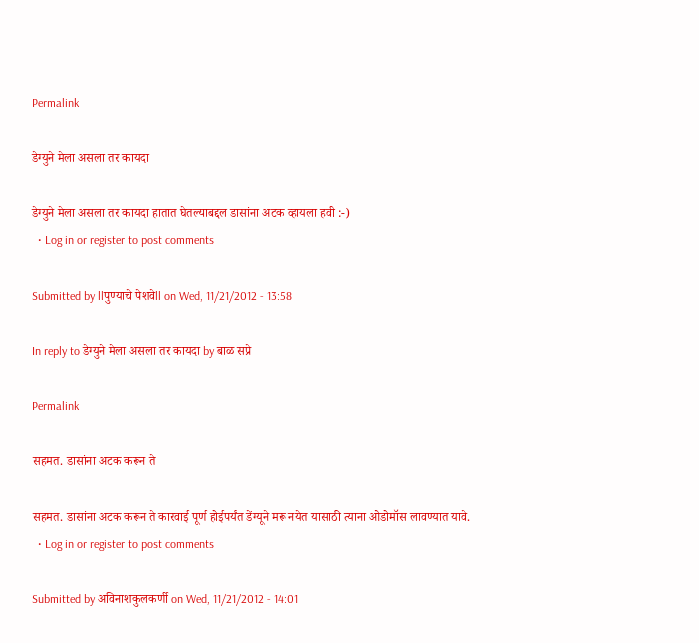Permalink

डेग्युने मेला असला तर कायदा

डेग्युने मेला असला तर कायदा हातात घेतल्याबद्दल डासांना अटक व्हायला हवी :-)
  • Log in or register to post comments

Submitted by llपुण्याचे पेशवेll on Wed, 11/21/2012 - 13:58

In reply to डेग्युने मेला असला तर कायदा by बाळ सप्रे

Permalink

सहमत. डासांना अटक करून ते

सहमत. डासांना अटक करून ते कारवाई पूर्ण होईपर्यंत डेंग्यूने मरू नयेत यासाठी त्याना ओडोमॉस लावण्यात यावे.
  • Log in or register to post comments

Submitted by अविनाशकुलकर्णी on Wed, 11/21/2012 - 14:01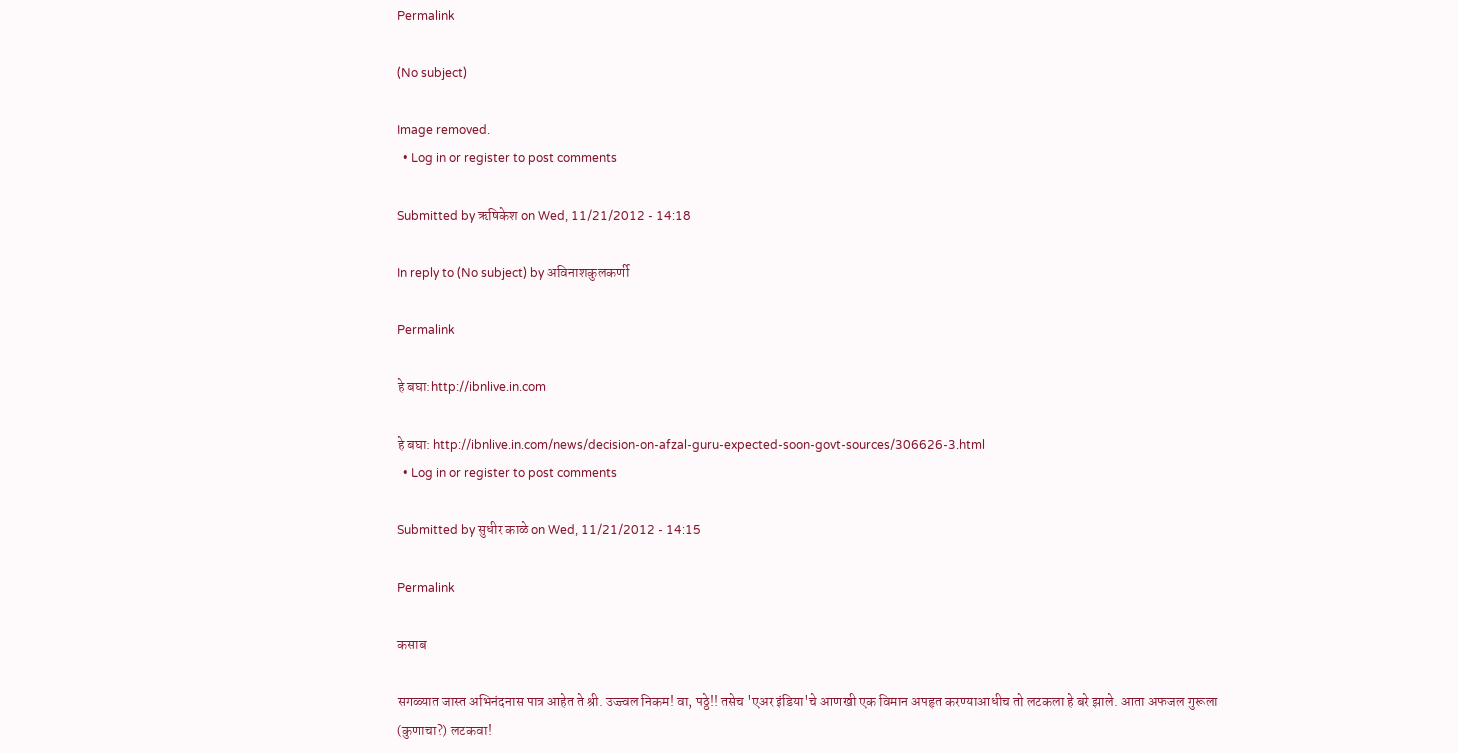Permalink

(No subject)

Image removed.
  • Log in or register to post comments

Submitted by ऋषिकेश on Wed, 11/21/2012 - 14:18

In reply to (No subject) by अविनाशकुलकर्णी

Permalink

हे बघा:http://ibnlive.in.com

हे बघा: http://ibnlive.in.com/news/decision-on-afzal-guru-expected-soon-govt-sources/306626-3.html
  • Log in or register to post comments

Submitted by सुधीर काळे on Wed, 11/21/2012 - 14:15

Permalink

कसाब

सगळ्यात जास्त अभिनंदनास पात्र आहेत ते श्री. उज्ज्वल निकम! वा, पठ्ठे!! तसेच 'एअर इंडिया'चे आणखी एक विमान अपहृत करण्याआधीच तो लटकला हे बरे झाले. आता अफजल गुरूला (कुणाचा?) लटकवा!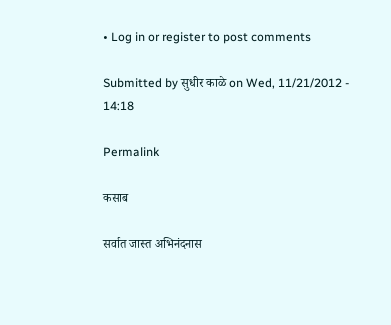• Log in or register to post comments

Submitted by सुधीर काळे on Wed, 11/21/2012 - 14:18

Permalink

कसाब

सर्वात जास्त अभिनंदनास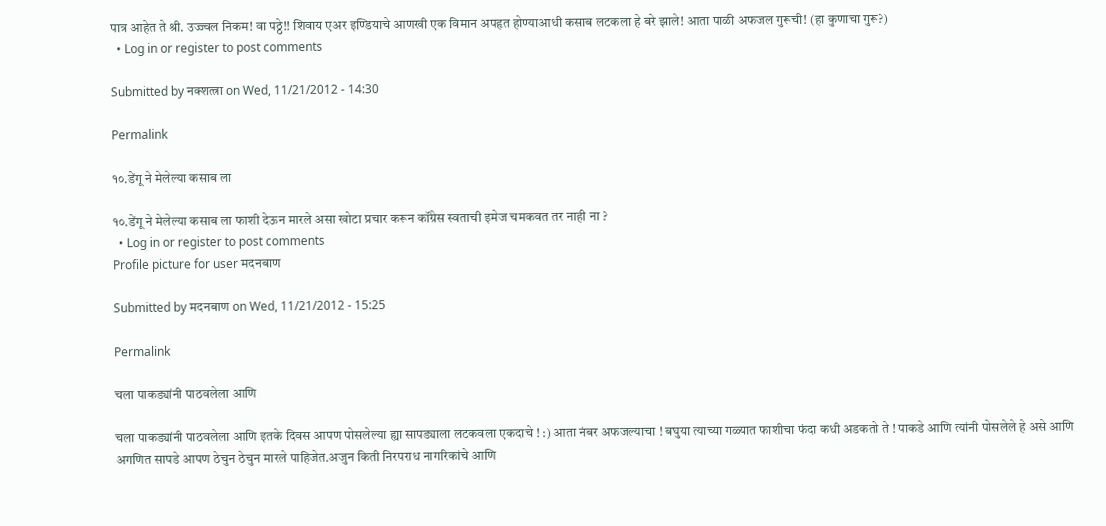पात्र आहेत ते श्री. उज्ज्वल निकम! वा पठ्ठे!! शिवाय एअर इण्डियाचे आणखी एक विमान अपहृत होण्याआधी कसाब लटकला हे बरे झाले! आता पाळी अफजल गुरूची! (हा कुणाचा गुरू?)
  • Log in or register to post comments

Submitted by नक्शत्त्रा on Wed, 11/21/2012 - 14:30

Permalink

१०.डेंगू ने मेलेल्या कसाब ला

१०.डेंगू ने मेलेल्या कसाब ला फाशी देऊन मारले असा खोटा प्रचार करून कॉंग्रेस स्वताची इमेज चमकवत तर नाही ना ?
  • Log in or register to post comments
Profile picture for user मदनबाण

Submitted by मदनबाण on Wed, 11/21/2012 - 15:25

Permalink

चला पाकड्यांनी पाठवलेला आणि

चला पाकड्यांनी पाठवलेला आणि इतके दिवस आपण पोसलेल्या ह्या सापड्याला लटकवला एकदाचे ! :) आता नंबर अफजल्याचा ! बघुया त्याच्या गळ्यात फाशीचा फंदा कधी अडकतो ते ! पाकडे आणि त्यांनी पोसलेले हे असे आणि अगणित सापडे आपण ठेचुन ठेचुन मारले पाहिजेत.अजुन किती निरपराध नागरिकांचे आणि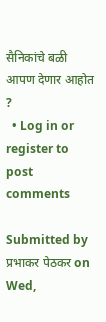सैनिकांचे बळी आपण देणार आहोत ?
  • Log in or register to post comments

Submitted by प्रभाकर पेठकर on Wed,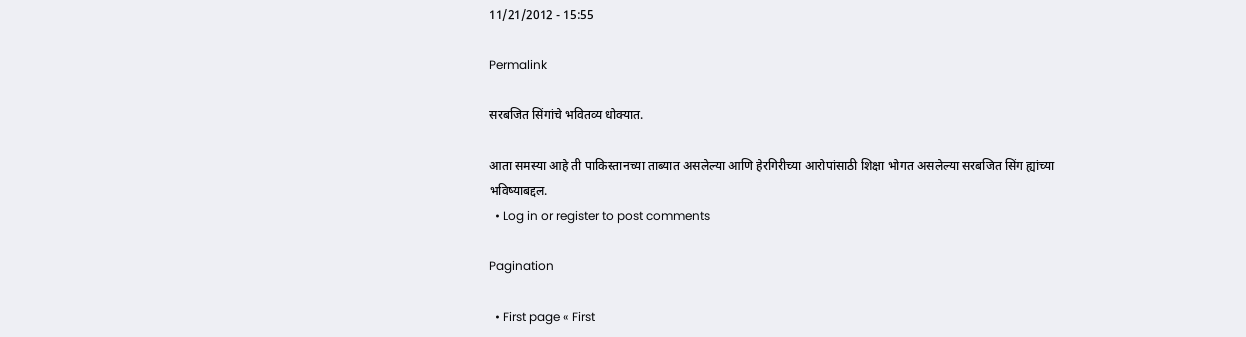11/21/2012 - 15:55

Permalink

सरबजित सिंगांचे भवितव्य धोक्यात.

आता समस्या आहे ती पाकिस्तानच्या ताब्यात असलेल्या आणि हेरगिरीच्या आरोपांसाठी शिक्षा भोगत असलेल्या सरबजित सिंग ह्यांच्या भविष्याबद्दल.
  • Log in or register to post comments

Pagination

  • First page « First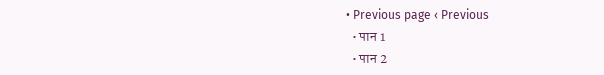• Previous page ‹ Previous
  • पान 1
  • पान 2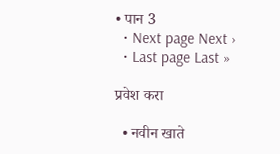• पान 3
  • Next page Next ›
  • Last page Last »

प्रवेश करा

  • नवीन खाते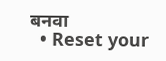बनवा
  • Reset your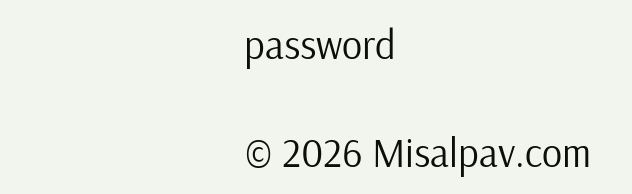password

© 2026 Misalpav.com